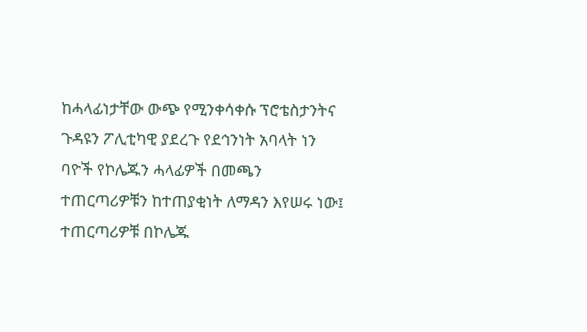ከሓላፊነታቸው ውጭ የሚንቀሳቀሱ ፕሮቴስታንትና ጉዳዩን ፖሊቲካዊ ያደረጉ የደኅንነት አባላት ነን ባዮች የኮሌጁን ሓላፊዎች በመጫን ተጠርጣሪዎቹን ከተጠያቂነት ለማዳን እየሠሩ ነው፤ ተጠርጣሪዎቹ በኮሌጁ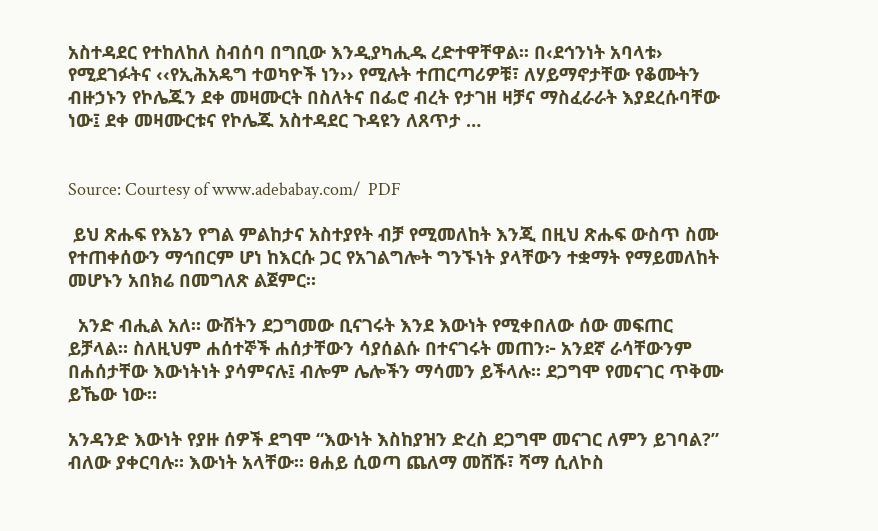አስተዳደር የተከለከለ ስብሰባ በግቢው እንዲያካሒዱ ረድተዋቸዋል፡፡ በ‹ደኅንነት አባላቱ› የሚደገፉትና ‹‹የኢሕአዴግ ተወካዮች ነን›› የሚሉት ተጠርጣሪዎቹ፣ ለሃይማኖታቸው የቆሙትን ብዙኃኑን የኮሌጁን ደቀ መዛሙርት በስለትና በፌሮ ብረት የታገዘ ዛቻና ማስፈራራት እያደረሱባቸው ነው፤ ደቀ መዛሙርቱና የኮሌጁ አስተዳደር ጉዳዩን ለጸጥታ …


Source: Courtesy of www.adebabay.com/  PDF

 ይህ ጽሑፍ የእኔን የግል ምልከታና አስተያየት ብቻ የሚመለከት እንጂ በዚህ ጽሑፍ ውስጥ ስሙ የተጠቀሰውን ማኅበርም ሆነ ከእርሱ ጋር የአገልግሎት ግንኙነት ያላቸውን ተቋማት የማይመለከት መሆኑን አበክሬ በመግለጽ ልጀምር።

  አንድ ብሒል አለ። ውሸትን ደጋግመው ቢናገሩት እንደ እውነት የሚቀበለው ሰው መፍጠር ይቻላል። ስለዚህም ሐሰተኞች ሐሰታቸውን ሳያሰልሱ በተናገሩት መጠን፦ አንደኛ ራሳቸውንም በሐሰታቸው እውነትነት ያሳምናሉ፤ ብሎም ሌሎችን ማሳመን ይችላሉ። ደጋግሞ የመናገር ጥቅሙ ይኼው ነው።

አንዳንድ እውነት የያዙ ሰዎች ደግሞ “እውነት እስከያዝን ድረስ ደጋግሞ መናገር ለምን ይገባል?” ብለው ያቀርባሉ። እውነት አላቸው። ፀሐይ ሲወጣ ጨለማ መሸሹ፣ ሻማ ሲለኮስ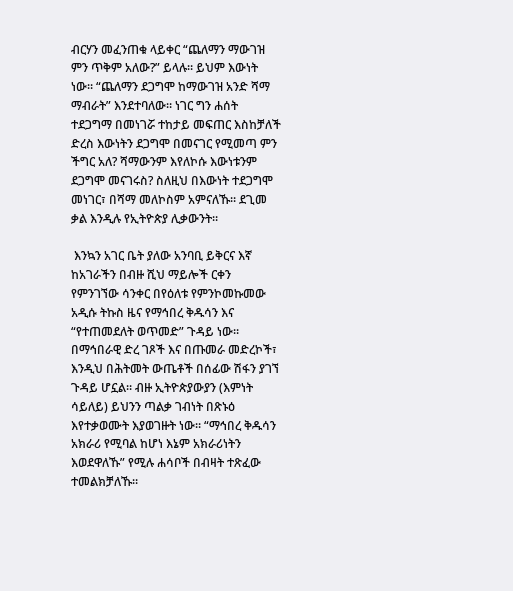ብርሃን መፈንጠቁ ላይቀር “ጨለማን ማውገዝ ምን ጥቅም አለው?” ይላሉ። ይህም እውነት ነው። “ጨለማን ደጋግሞ ከማውገዝ አንድ ሻማ ማብራት” እንደተባለው። ነገር ግን ሐሰት ተደጋግማ በመነገሯ ተከታይ መፍጠር እስከቻለች ድረስ እውነትን ደጋግሞ በመናገር የሚመጣ ምን ችግር አለ? ሻማውንም እየለኮሱ እውነቱንም ደጋግሞ መናገሩስ? ስለዚህ በእውነት ተደጋግሞ መነገር፣ በሻማ መለኮስም አምናለኹ። ደጊመ ቃል እንዲሉ የኢትዮጵያ ሊቃውንት።

 እንኳን አገር ቤት ያለው አንባቢ ይቅርና እኛ ከአገራችን በብዙ ሺህ ማይሎች ርቀን የምንገኘው ሳንቀር በየዕለቱ የምንኮመኩመው አዲሱ ትኩስ ዜና የማኅበረ ቅዱሳን እና “የተጠመደለት ወጥመድ” ጉዳይ ነው። በማኅበራዊ ድረ ገጾች እና በጡመራ መድረኮች፣ እንዲህ በሕትመት ውጤቶች በሰፊው ሽፋን ያገኘ ጉዳይ ሆኗል። ብዙ ኢትዮጵያውያን (እምነት ሳይለይ) ይህንን ጣልቃ ገብነት በጽኑዕ እየተቃወሙት እያወገዙት ነው። “ማኅበረ ቅዱሳን አክራሪ የሚባል ከሆነ እኔም አክራሪነትን እወደዋለኹ” የሚሉ ሐሳቦች በብዛት ተጽፈው ተመልክቻለኹ።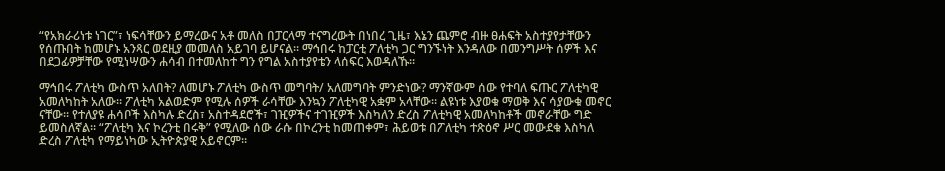“የአክራሪነቱ ነገር”፣ ነፍሳቸውን ይማረውና አቶ መለስ በፓርላማ ተናግረውት በነበረ ጊዜ፣ እኔን ጨምሮ ብዙ ፀሐፍት አስተያየታቸውን የሰጡበት ከመሆኑ አንጻር ወደዚያ መመለስ አይገባ ይሆናል። ማኅበሩ ከፓርቲ ፖለቲካ ጋር ግንኙነት እንዳለው በመንግሥት ሰዎች እና በደጋፊዎቻቸው የሚነሣውን ሐሳብ በተመለከተ ግን የግል አስተያየቴን ላሰፍር እወዳለኹ።

ማኅበሩ ፖለቲካ ውስጥ አለበት? ለመሆኑ ፖለቲካ ውስጥ መግባት/ አለመግባት ምንድነው? ማንኛውም ሰው የተባለ ፍጡር ፖለቲካዊ አመለካከት አለው። ፖለቲካ አልወድም የሚሉ ሰዎች ራሳቸው እንኳን ፖለቲካዊ አቋም አላቸው። ልዩነቱ እያወቁ ማወቅ እና ሳያውቁ መኖር ናቸው። የተለያዩ ሐሳቦች እስካሉ ድረስ፣ አስተዳደሮች፣ ገዢዎችና ተገዢዎች እስካለን ድረስ ፖለቲካዊ አመለካከቶች መኖራቸው ግድ ይመስለኛል። “ፖለቲካ እና ኮረንቲ በሩቅ” የሚለው ሰው ራሱ በኮረንቲ ከመጠቀም፣ ሕይወቱ በፖለቲካ ተጽዕኖ ሥር መውደቁ እስካለ ድረስ ፖለቲካ የማይነካው ኢትዮጵያዊ አይኖርም።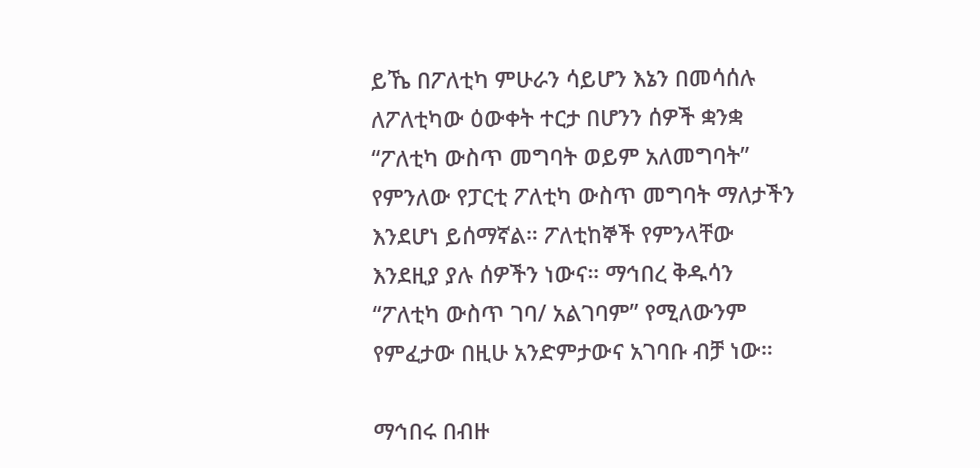ይኼ በፖለቲካ ምሁራን ሳይሆን እኔን በመሳሰሉ ለፖለቲካው ዕውቀት ተርታ በሆንን ሰዎች ቋንቋ “ፖለቲካ ውስጥ መግባት ወይም አለመግባት” የምንለው የፓርቲ ፖለቲካ ውስጥ መግባት ማለታችን እንደሆነ ይሰማኛል። ፖለቲከኞች የምንላቸው እንደዚያ ያሉ ሰዎችን ነውና። ማኅበረ ቅዱሳን “ፖለቲካ ውስጥ ገባ/ አልገባም” የሚለውንም የምፈታው በዚሁ አንድምታውና አገባቡ ብቻ ነው።

ማኅበሩ በብዙ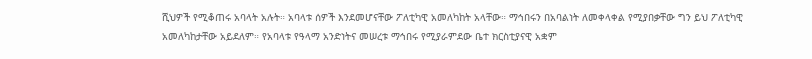ሺህዎች የሚቆጠሩ አባላት አሉት። አባላቱ ሰዎች እንደመሆናቸው ፖለቲካዊ አመለካከት አላቸው። ማኅበሩን በአባልነት ለመቀላቀል የሚያበቃቸው ግን ይህ ፖለቲካዊ አመለካከታቸው አይደለም። የአባላቱ የዓላማ አንድነትና መሠረቱ ማኅበሩ የሚያራምደው ቤተ ክርስቲያናዊ አቋም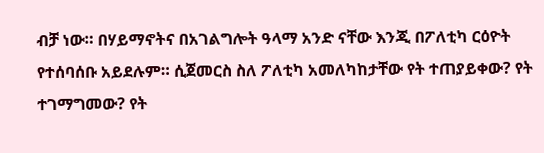ብቻ ነው። በሃይማኖትና በአገልግሎት ዓላማ አንድ ናቸው እንጂ በፖለቲካ ርዕዮት የተሰባሰቡ አይደሉም። ሲጀመርስ ስለ ፖለቲካ አመለካከታቸው የት ተጠያይቀው? የት ተገማግመው? የት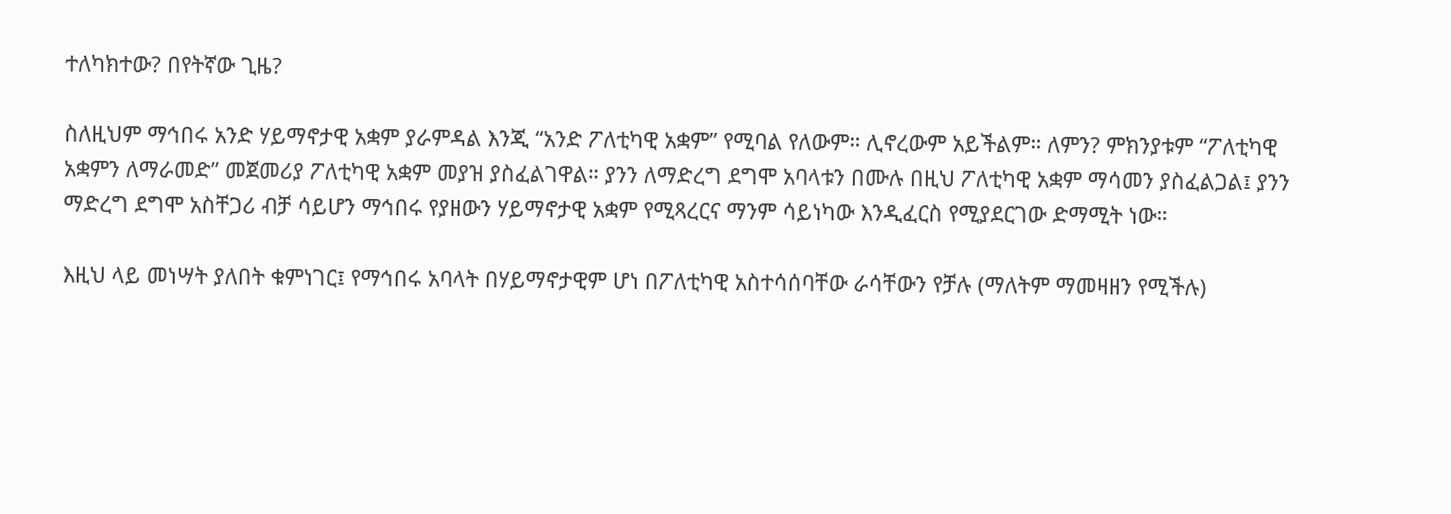ተለካክተው? በየትኛው ጊዜ?

ስለዚህም ማኅበሩ አንድ ሃይማኖታዊ አቋም ያራምዳል እንጂ “አንድ ፖለቲካዊ አቋም” የሚባል የለውም። ሊኖረውም አይችልም። ለምን? ምክንያቱም “ፖለቲካዊ አቋምን ለማራመድ” መጀመሪያ ፖለቲካዊ አቋም መያዝ ያስፈልገዋል። ያንን ለማድረግ ደግሞ አባላቱን በሙሉ በዚህ ፖለቲካዊ አቋም ማሳመን ያስፈልጋል፤ ያንን ማድረግ ደግሞ አስቸጋሪ ብቻ ሳይሆን ማኅበሩ የያዘውን ሃይማኖታዊ አቋም የሚጻረርና ማንም ሳይነካው እንዲፈርስ የሚያደርገው ድማሚት ነው።

እዚህ ላይ መነሣት ያለበት ቁምነገር፤ የማኅበሩ አባላት በሃይማኖታዊም ሆነ በፖለቲካዊ አስተሳሰባቸው ራሳቸውን የቻሉ (ማለትም ማመዛዘን የሚችሉ)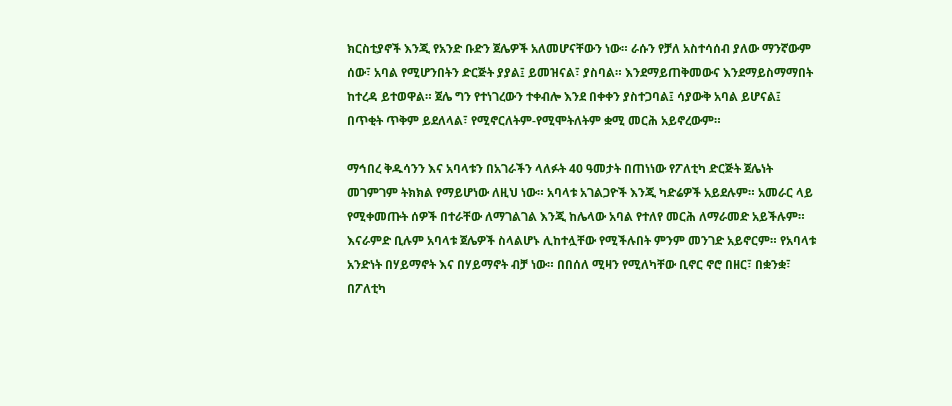ክርስቲያኖች እንጂ የአንድ ቡድን ጀሌዎች አለመሆናቸውን ነው። ራሱን የቻለ አስተሳሰብ ያለው ማንኛውም ሰው፣ አባል የሚሆንበትን ድርጅት ያያል፤ ይመዝናል፣ ያስባል። እንደማይጠቅመውና እንደማይስማማበት ከተረዳ ይተወዋል። ጀሌ ግን የተነገረውን ተቀብሎ እንደ በቀቀን ያስተጋባል፤ ሳያውቅ አባል ይሆናል፤ በጥቂት ጥቅም ይደለላል፣ የሚኖርለትም-የሚሞትለትም ቋሚ መርሕ አይኖረውም።

ማኅበረ ቅዱሳንን እና አባላቱን በአገራችን ላለፉት 40 ዓመታት በጠነነው የፖለቲካ ድርጅት ጀሌነት መገምገም ትክክል የማይሆነው ለዚህ ነው። አባላቱ አገልጋዮች እንጂ ካድሬዎች አይደሉም። አመራር ላይ የሚቀመጡት ሰዎች በተራቸው ለማገልገል እንጂ ከሌላው አባል የተለየ መርሕ ለማራመድ አይችሉም። እናራምድ ቢሉም አባላቱ ጀሌዎች ስላልሆኑ ሊከተሏቸው የሚችሉበት ምንም መንገድ አይኖርም። የአባላቱ አንድነት በሃይማኖት እና በሃይማኖት ብቻ ነው። በበሰለ ሚዛን የሚለካቸው ቢኖር ኖሮ በዘር፣ በቋንቋ፣ በፖለቲካ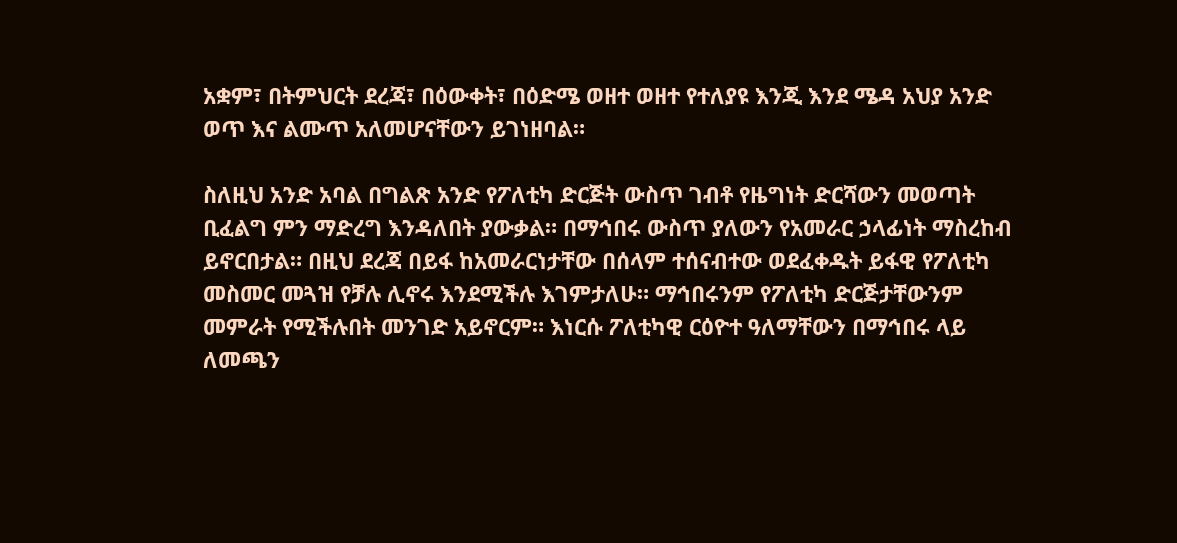አቋም፣ በትምህርት ደረጃ፣ በዕውቀት፣ በዕድሜ ወዘተ ወዘተ የተለያዩ እንጂ እንደ ሜዳ አህያ አንድ ወጥ እና ልሙጥ አለመሆናቸውን ይገነዘባል።

ስለዚህ አንድ አባል በግልጽ አንድ የፖለቲካ ድርጅት ውስጥ ገብቶ የዜግነት ድርሻውን መወጣት ቢፈልግ ምን ማድረግ እንዳለበት ያውቃል። በማኅበሩ ውስጥ ያለውን የአመራር ኃላፊነት ማስረከብ ይኖርበታል። በዚህ ደረጃ በይፋ ከአመራርነታቸው በሰላም ተሰናብተው ወደፈቀዱት ይፋዊ የፖለቲካ መስመር መጓዝ የቻሉ ሊኖሩ እንደሚችሉ እገምታለሁ። ማኅበሩንም የፖለቲካ ድርጅታቸውንም መምራት የሚችሉበት መንገድ አይኖርም። እነርሱ ፖለቲካዊ ርዕዮተ ዓለማቸውን በማኅበሩ ላይ ለመጫን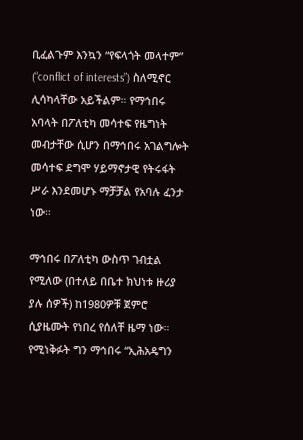ቢፈልጉም እንኳን “የፍላጎት መላተም” (“conflict of interests”) ስለሚኖር ሊሳካላቸው አይችልም። የማኅበሩ አባላት በፖለቲካ መሳተፍ የዜግነት መብታቸው ሲሆን በማኅበሩ አገልግሎት መሳተፍ ደግሞ ሃይማኖታዊ የትሩፋት ሥራ እንደመሆኑ ማቻቻል የአባሉ ፈንታ ነው።

ማኅበሩ በፖለቲካ ውስጥ ገብቷል የሚለው (በተለይ በቤተ ክህነቱ ዙሪያ ያሉ ሰዎች) ከ1980ዎቹ ጀምሮ ሲያዜሙት የነበረ የሰለቸ ዜማ ነው። የሚነቅፉት ግን ማኅበሩ “ኢሕአዴግን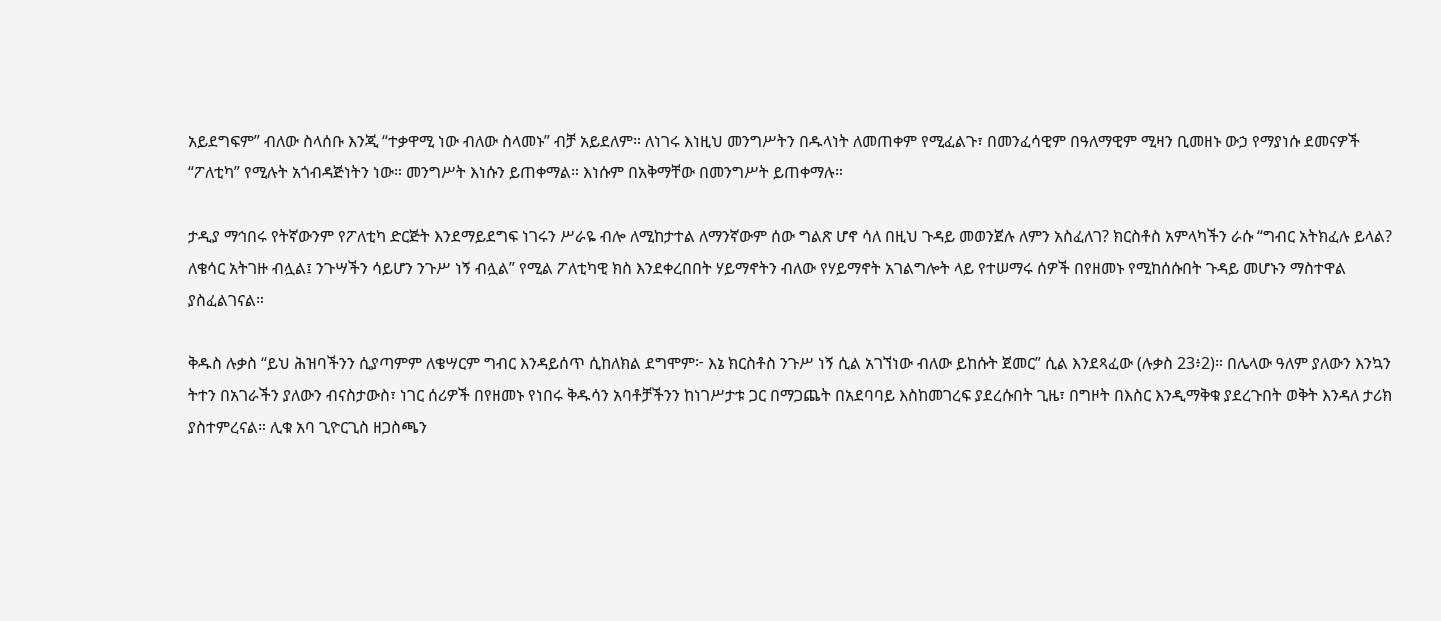አይደግፍም” ብለው ስላሰቡ እንጂ “ተቃዋሚ ነው ብለው ስላመኑ” ብቻ አይደለም። ለነገሩ እነዚህ መንግሥትን በዱላነት ለመጠቀም የሚፈልጉ፣ በመንፈሳዊም በዓለማዊም ሚዛን ቢመዘኑ ውኃ የማያነሱ ደመናዎች “ፖለቲካ” የሚሉት አጎብዳጅነትን ነው። መንግሥት እነሱን ይጠቀማል። እነሱም በአቅማቸው በመንግሥት ይጠቀማሉ።

ታዲያ ማኅበሩ የትኛውንም የፖለቲካ ድርጅት እንደማይደግፍ ነገሩን ሥራዬ ብሎ ለሚከታተል ለማንኛውም ሰው ግልጽ ሆኖ ሳለ በዚህ ጉዳይ መወንጀሉ ለምን አስፈለገ? ክርስቶስ አምላካችን ራሱ “ግብር አትክፈሉ ይላል? ለቄሳር አትገዙ ብሏል፤ ንጉሣችን ሳይሆን ንጉሥ ነኝ ብሏል” የሚል ፖለቲካዊ ክስ እንደቀረበበት ሃይማኖትን ብለው የሃይማኖት አገልግሎት ላይ የተሠማሩ ሰዎች በየዘመኑ የሚከሰሱበት ጉዳይ መሆኑን ማስተዋል ያስፈልገናል።

ቅዱስ ሉቃስ “ይህ ሕዝባችንን ሲያጣምም ለቄሣርም ግብር እንዳይሰጥ ሲከለክል ደግሞም፦ እኔ ክርስቶስ ንጉሥ ነኝ ሲል አገኘነው ብለው ይከሱት ጀመር” ሲል እንደጻፈው (ሉቃስ 23፥2)። በሌላው ዓለም ያለውን እንኳን ትተን በአገራችን ያለውን ብናስታውስ፣ ነገር ሰሪዎች በየዘመኑ የነበሩ ቅዱሳን አባቶቻችንን ከነገሥታቱ ጋር በማጋጨት በአደባባይ እስከመገረፍ ያደረሱበት ጊዜ፣ በግዞት በእስር እንዲማቅቁ ያደረጉበት ወቅት እንዳለ ታሪክ ያስተምረናል። ሊቁ አባ ጊዮርጊስ ዘጋስጫን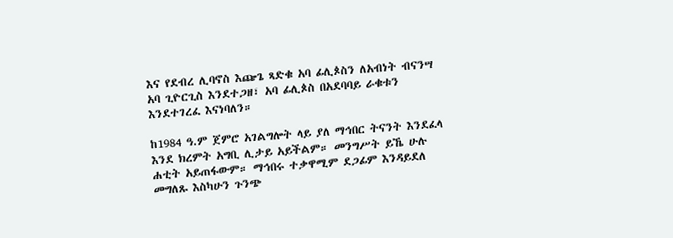እና የደብረ ሊባኖስ እጬጌ ጻድቁ አባ ፊሊጶስን ለአብነት ብናንሣ አባ ጊዮርጊስ እንደተጋዘ፣ አባ ፊሊጶስ በአደባባይ ራቁቱን እንደተገረፈ እናነባለን።

ከ1984 ዓ.ም ጀምሮ አገልግሎት ላይ ያለ ማኅበር ትናንት እንደፈላ እንደ ክረምት አግቢ ሊታይ አይችልም። መንግሥት ይኼ ሁሉ ሐቲት አይጠፋውም። ማኅበሩ ተቃዋሚም ደጋፊም እንዳይደለ መግለጹ እስካሁን ጉንጭ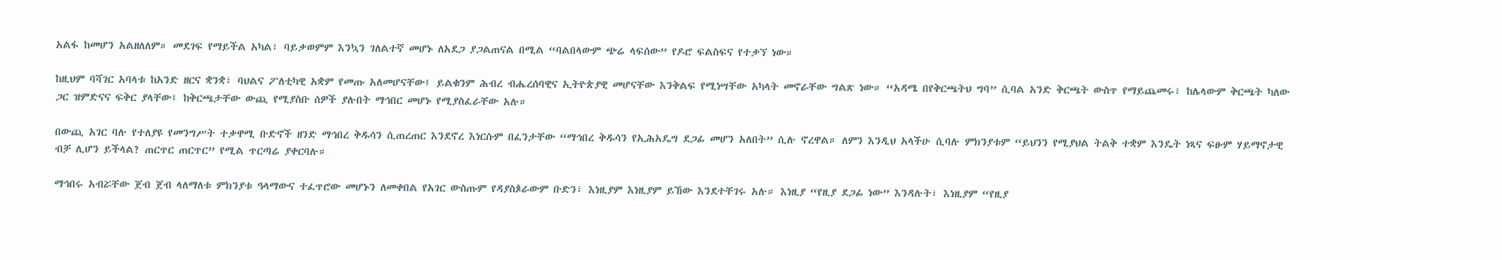አልፋ ከመሆን አልዘለለም። መደገፍ የማይችል አካል፣ ባይቃወምም እንኳን ገለልተኛ መሆኑ ለአደጋ ያጋልጠናል በሚል “ባልበላውም ጭሬ ላፍሰው” የዶሮ ፍልስፍና የተቃኘ ነው።

ከዚህም ባሻገር አባላቱ ከአንድ ዘርና ቋንቋ፣ ባህልና ፖለቲካዊ አቋም የመጡ አለመሆናቸው፤ ይልቁንም ሕብረ ብሔረሰባዊና ኢትዮጵያዊ መሆናቸው እንቅልፍ የሚነሣቸው አካላት መኖራቸው ግልጽ ነው። “አዳሜ በየቅርጫትህ ግባ” ሲባል አንድ ቅርጫት ውስጥ የማይጨመሩ፣ ከሌላውም ቅርጫት ካለው ጋር ዝምድናና ፍቅር ያላቸው፤ ከቅርጫታቸው ውጪ የሚያስቡ ሰዎች ያሉበት ማኅበር መሆኑ የሚያስፈራቸው አሉ።

በውጪ አገር ባሉ የተለያዩ የመንግሥት ተቃዋሚ ቡድኖች ዘንድ ማኅበረ ቅዱሳን ሲጠረጠር እንደኖረ እነርሱም በፈንታቸው “ማኅበረ ቅዱሳን የኢሕአዴግ ደጋፊ መሆን አለበት” ሲሉ ኖረዋል። ለምን እንዲህ አላችሁ ሲባሉ ምክንያቱም “ይህንን የሚያህል ትልቅ ተቋም እንዴት ነጻና ፍፁም ሃይማኖታዊ ብቻ ሊሆን ይችላል? ጠርጥር ጠርጥር” የሚል ጥርጣሬ ያቀርባሉ።

ማኅበሩ አብሯቸው ጀብ ጀብ ላለማለቱ ምክንያቱ ዓላማውና ተፈጥሮው መሆኑን ለመቀበል የአገር ውስጡም የዳያስጶራውም ቡድን፣ እነዚያም እነዚያም ይኸው እንደተቸገሩ አሉ። እነዚያ “የዚያ ደጋፊ ነው” እንዳሉት፣ እነዚያም “የዚያ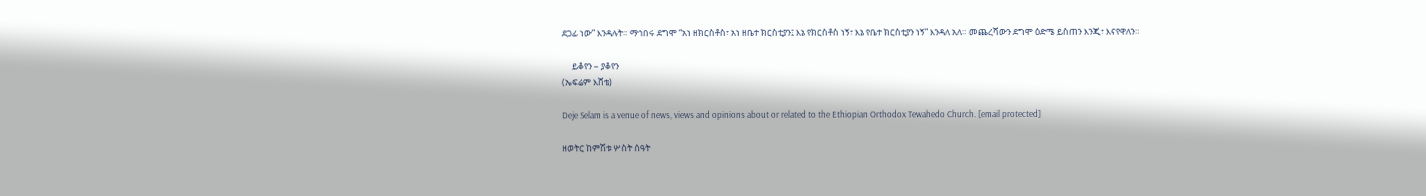ደጋፊ ነው” እንዳሉት። ማኅበሩ ደግሞ “አነ ዘክርስቶስ፣ አነ ዘቤተ ክርስቲያን፤ እኔ የክርስቶስ ነኝ፣ እኔ የቤተ ክርስቲያን ነኝ” እንዳለ አለ። መጨረሻውን ደግሞ ዕድሜ ይስጠን እንጂ፣ እናየዋለን።

     ይቆየን – ያቆየን
(ኤፍሬም እሸቴ)

Deje Selam is a venue of news, views and opinions about or related to the Ethiopian Orthodox Tewahedo Church. [email protected]

ዘወትር ከምሽቱ ሦስት ሰዓት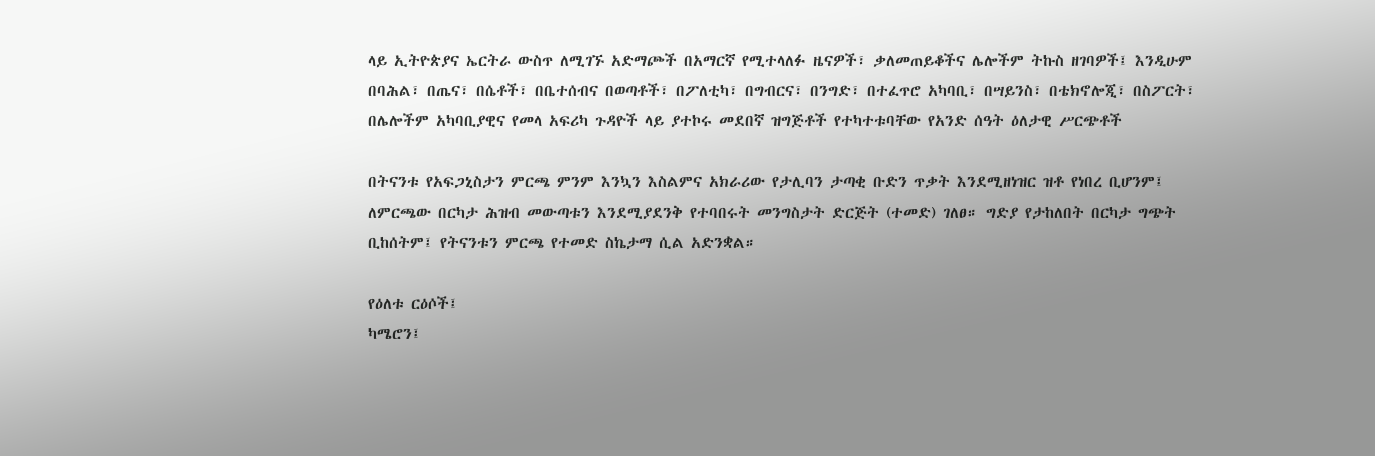ላይ ኢትዮጵያና ኤርትራ ውስጥ ለሚገኙ አድማጮች በአማርኛ የሚተላለፉ ዜናዎች፣ ቃለመጠይቆችና ሌሎችም ትኩስ ዘገባዎች፤ እንዲሁም በባሕል፣ በጤና፣ በሴቶች፣ በቤተሰብና በወጣቶች፣ በፖለቲካ፣ በግብርና፣ በንግድ፣ በተፈጥሮ አካባቢ፣ በሣይንስ፣ በቴክኖሎጂ፣ በስፖርት፣ በሌሎችም አካባቢያዊና የመላ አፍሪካ ጉዳዮች ላይ ያተኮሩ መደበኛ ዝግጅቶች የተካተቱባቸው የአንድ ሰዓት ዕለታዊ ሥርጭቶች

በትናንቱ የአፍጋኒስታን ምርጫ ምንም እንኳን እስልምና አክራሪው የታሊባን ታጣቂ ቡድን ጥቃት እንደሚዘነዝር ዝቶ የነበረ ቢሆንም፤ ለምርጫው በርካታ ሕዝብ መውጣቱን እንደሚያደንቅ የተባበሩት መንግስታት ድርጅት (ተመድ) ገለፀ። ግድያ የታከለበት በርካታ ግጭት ቢከሰትም፤ የትናንቱን ምርጫ የተመድ ስኬታማ ሲል አድንቋል።

የዕለቱ ርዕሶች፤
ካሜሮን፤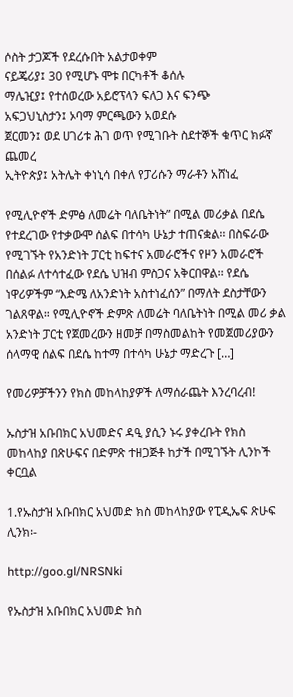ሶስት ታጋጆች የደረሱበት አልታወቀም
ናይጄሪያ፤ 30 የሚሆኑ ሞቱ በርካቶች ቆሰሉ
ማሌዢያ፤ የተሰወረው አይሮፕላን ፍለጋ እና ፍንጭ
አፍጋህኒስታን፤ ኦባማ ምርጫውን አወደሱ
ጀርመን፤ ወደ ሀገሪቱ ሕገ ወጥ የሚገቡት ስደተኞች ቁጥር ክፉኛ ጨመረ
ኢትዮጵያ፤ አትሌት ቀነኒሳ በቀለ የፓሪሱን ማራቶን አሸነፈ

የሚሊዮኖች ድምፅ ለመሬት ባለቤትነት” በሚል መሪቃል በደሴ የተደረገው የተቃውሞ ሰልፍ በተሳካ ሁኔታ ተጠናቋል፡፡ በስፍራው የሚገኙት የአንድነት ፓርቲ ከፍተና አመራሮችና የዞን አመራሮች በሰልፉ ለተሳተፈው የደሴ ህዝብ ምስጋና አቅርበዋል፡፡ የደሴ ነዋሪዎችም “እድሜ ለአንድነት አስተነፈሰን” በማለት ደስታቸውን ገልጸዋል። የሚሊዮኖች ድምጽ ለመሬት ባለቤትነት በሚል መሪ ቃል አንድነት ፓርቲ የጀመረውን ዘመቻ በማስመልከት የመጀመሪያውን ሰላማዊ ሰልፍ በደሴ ከተማ በተሳካ ሁኔታ ማድረጉ […]

የመሪዎቻችንን የክስ መከላከያዎች ለማሰራጨት እንረባረብ!

ኡስታዝ አቡበክር አህመድና ዳዒ ያሲን ኑሩ ያቀረቡት የክስ መከላከያ በጽሁፍና በድምጽ ተዘጋጅቶ ከታች በሚገኙት ሊንኮች ቀርቧል

1.የኡስታዝ አቡበክር አህመድ ክስ መከላከያው የፒዲኤፍ ጽሁፍ ሊንክ፡-

http://goo.gl/NRSNki

የኡስታዝ አቡበክር አህመድ ክስ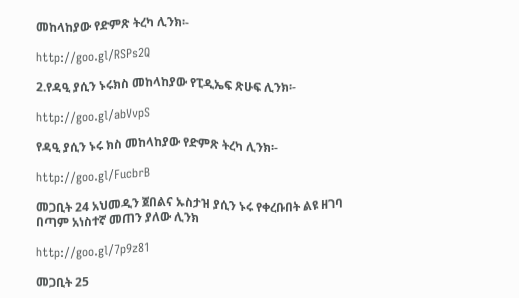መከላከያው የድምጽ ትረካ ሊንክ፡-

http://goo.gl/RSPs2Q

2.የዳዒ ያሲን ኑሩክስ መከላከያው የፒዲኤፍ ጽሁፍ ሊንክ፡-

http://goo.gl/abVvpS

የዳዒ ያሲን ኑሩ ክስ መከላከያው የድምጽ ትረካ ሊንክ፡-

http://goo.gl/FucbrB

መጋቢት 24 አህመዲን ጀበልና ኡስታዝ ያሲን ኑሩ የቀረቡበት ልዩ ዘገባ
በጣም አነስተኛ መጠን ያለው ሊንክ

http://goo.gl/7p9z81

መጋቢት 25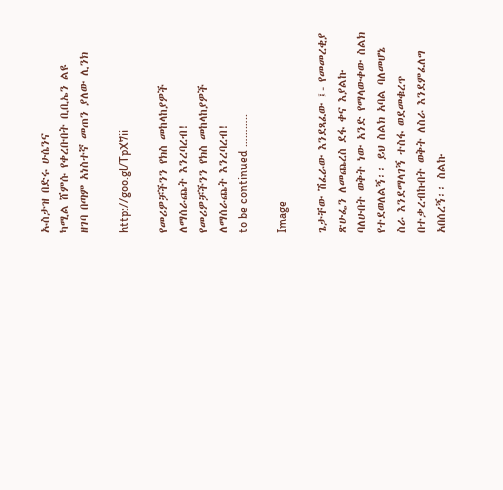ኡስታዝ በድሩ ሁሴንና
ካሚል ሸምሱ የቀረቡበት ቢቢኤን ልዩ
ዘገባ በጣም አነስተኛ መጠን ያለው ሊንክ

http://goo.gl/TpX7ii

የመሪዎቻችንን የክስ መከላከያዎች
ለማሰራጨት እንረባረብ!
የመሪዎቻችንን የክስ መከላከያዎች ለማሰራጨት እንረባረብ!
to be continued ………..

Image

ጌታቸው ሽፈራው እንደጻፈው ፤- የመመረቂያ ጽሁፌን ለመጨረስ ደፋ ቀና እያልኩ ባለሁበት ወቅት ነው አንድ የማላውቀው ስልክ የተደወለልኝ፡፡ ይህ ስልክ አባል ባለመሆኔ ስራ እንደማላገኝ ተስፋ ወደመቁረጥ በተቃረብኩበት ወቅት ለስራ እንደምፈለግ አበሰረኝ፡፡ ስልኩ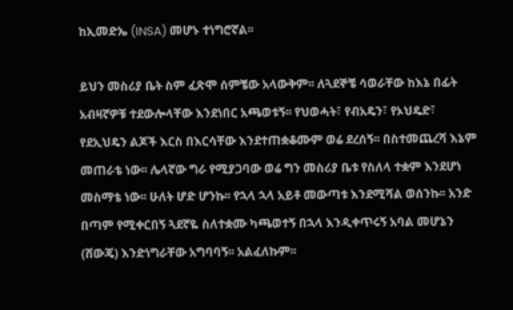ከኢመድኤ (INSA) መሆኑ ተነግሮኛል፡፡

ይህን መስሪያ ቤት ስም ፈጽሞ ሰምቼው አላውቅም፡፡ ለጓደኞቼ ሳወራቸው ከእኔ በፊት አብዛኛዎቹ ተደውሎላቸው እንደነበር አጫወቱኝ፡፡ የህወሓት፣ የብአዴን፣ የኦህዴድ፣ የደኢህዴን ልጆች እርስ በእርሳቸው እንደተጠቋቆሙም ወሬ ደረሰኝ፡፡ በስተመጨረሻ እኔም መጠራቴ ነው፡፡ ሌላኛው ግራ የሚያጋባው ወሬ ግን መስሪያ ቤቱ የስለላ ተቋም እንደሆነ መስማቴ ነው፡፡ ሁለት ሆድ ሆንኩ፡፡ የኋላ ኋላ አይቶ መውጣቱ እንደሚሻል ወሰንኩ፡፡ አንድ በጣም የሚቀርበኝ ጓደኛዬ ስለተቋሙ ካጫወተኝ በኋላ እንዲቀጥሩኝ አባል መሆኔን (ሸውጄ) እንድነግራቸው አግባባኝ፡፡ አልፈለኩም፡፡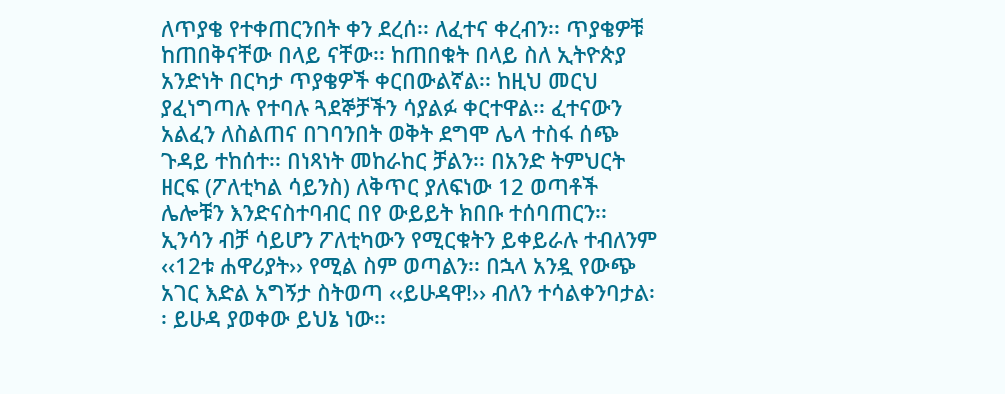ለጥያቄ የተቀጠርንበት ቀን ደረሰ፡፡ ለፈተና ቀረብን፡፡ ጥያቄዎቹ ከጠበቅናቸው በላይ ናቸው፡፡ ከጠበቁት በላይ ስለ ኢትዮጵያ አንድነት በርካታ ጥያቄዎች ቀርበውልኛል፡፡ ከዚህ መርህ ያፈነግጣሉ የተባሉ ጓደኞቻችን ሳያልፉ ቀርተዋል፡፡ ፈተናውን አልፈን ለስልጠና በገባንበት ወቅት ደግሞ ሌላ ተስፋ ሰጭ ጉዳይ ተከሰተ፡፡ በነጻነት መከራከር ቻልን፡፡ በአንድ ትምህርት ዘርፍ (ፖለቲካል ሳይንስ) ለቅጥር ያለፍነው 12 ወጣቶች ሌሎቹን እንድናስተባብር በየ ውይይት ክበቡ ተሰባጠርን፡፡ ኢንሳን ብቻ ሳይሆን ፖለቲካውን የሚርቁትን ይቀይራሉ ተብለንም ‹‹12ቱ ሐዋሪያት›› የሚል ስም ወጣልን፡፡ በኋላ አንዷ የውጭ አገር እድል አግኝታ ስትወጣ ‹‹ይሁዳዋ!›› ብለን ተሳልቀንባታል፡፡ ይሁዳ ያወቀው ይህኔ ነው፡፡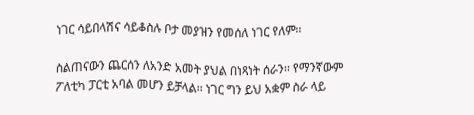ነገር ሳይበላሽና ሳይቆስሉ ቦታ መያዝን የመሰለ ነገር የለም፡፡

ስልጠናውን ጨርሰን ለአንድ አመት ያህል በነጻነት ሰራን፡፡ የማንኛውም ፖለቲካ ፓርቲ አባል መሆን ይቻላል፡፡ ነገር ግን ይህ አቋም ስራ ላይ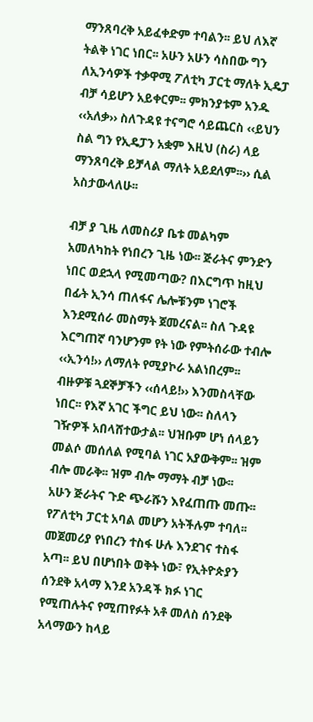ማንጸባረቅ አይፈቀድም ተባልን፡፡ ይህ ለእኛ ትልቅ ነገር ነበር፡፡ አሁን አሁን ሳስበው ግን ለኢንሳዎች ተቃዋሚ ፖለቲካ ፓርቲ ማለት ኢዴፓ ብቻ ሳይሆን አይቀርም፡፡ ምክንያቱም አንዱ ‹‹አለቃ›› ስለጉዳዩ ተናግሮ ሳይጨርስ ‹‹ይህን ስል ግን የኢዴፓን አቋም እዚህ (ስራ) ላይ ማንጸባረቅ ይቻላል ማለት አይደለም፡፡›› ሲል አስታውላለሁ፡፡

ብቻ ያ ጊዜ ለመስሪያ ቤቱ መልካም አመለካከት የነበረን ጊዜ ነው፡፡ ጅራትና ምንድን ነበር ወደኋላ የሚመጣው? በእርግጥ ከዚህ በፊት ኢንሳ ጠለፋና ሌሎቹንም ነገሮች እንደሚሰራ መስማት ጀመረናል፡፡ ስለ ጉዳዩ እርግጠኛ ባንሆንም የት ነው የምትሰራው ተብሎ ‹‹ኢንሳ!›› ለማለት የሚያኮራ አልነበረም፡፡ ብዙዎቹ ጓደኞቻችን ‹‹ሰላይ!›› እንመስላቸው ነበር፡፡ የእኛ አገር ችግር ይህ ነው፡፡ ስለላን ገዥዎች አበላሸተውታል፡፡ ህዝቡም ሆነ ሰላይን መልሶ መሰለል የሚባል ነገር አያውቅም፡፡ ዝም ብሎ መራቅ፡፡ ዝም ብሎ ማማት ብቻ ነው፡፡
አሁን ጅራትና ጉድ ጭራሹን እየፈጠጡ መጡ፡፡ የፖለቲካ ፓርቲ አባል መሆን አትችሉም ተባለ፡፡ መጀመሪያ የነበረን ተስፋ ሁሉ እንደገና ተስፋ አጣ፡፡ ይህ በሆነበት ወቅት ነው፣ የኢትዮጵያን ሰንደቅ አላማ እንደ አንዳች ክፉ ነገር የሚጠሉትና የሚጠየፉት አቶ መለስ ሰንደቅ አላማውን ከላይ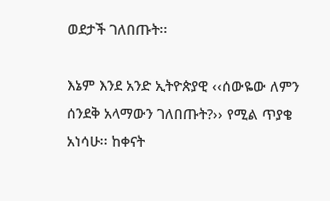ወደታች ገለበጡት፡፡

እኔም እንደ አንድ ኢትዮጵያዊ ‹‹ሰውዬው ለምን ሰንደቅ አላማውን ገለበጡት?›› የሚል ጥያቄ አነሳሁ፡፡ ከቀናት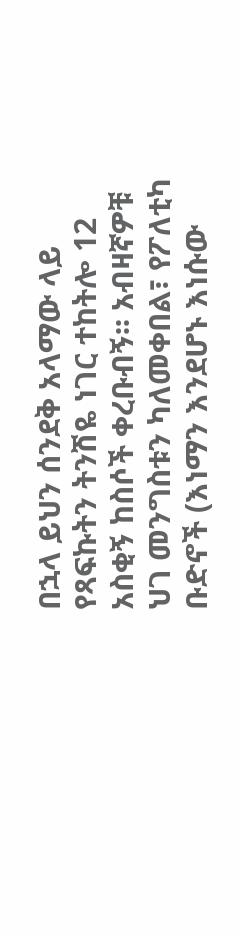በኋላ ይህን ሰንደቅ አላማው ላይ የጻፍኩትን ትንሽዬ ነገር ተከትሎ 12 አስቂኝ ከስሶች ቀረቡብኝ፡፡ አብዛኛዎቹ ህገ መንግስቱን ካለመቀበል፣ የፖለቲካ ቡድኖች (እነማን እንደሆኑ እነሱው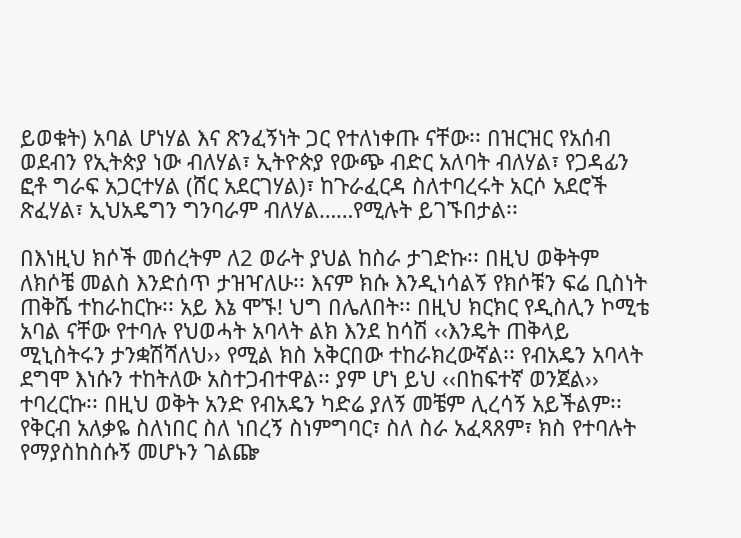ይወቁት) አባል ሆነሃል እና ጽንፈኝነት ጋር የተለነቀጡ ናቸው፡፡ በዝርዝር የአሰብ ወደብን የኢትጵያ ነው ብለሃል፣ ኢትዮጵያ የውጭ ብድር አለባት ብለሃል፣ የጋዳፊን ፎቶ ግራፍ አጋርተሃል (ሸር አደርገሃል)፣ ከጉራፈርዳ ስለተባረሩት አርሶ አደሮች ጽፈሃል፣ ኢህአዴግን ግንባራም ብለሃል……የሚሉት ይገኙበታል፡፡

በእነዚህ ክሶች መሰረትም ለ2 ወራት ያህል ከስራ ታገድኩ፡፡ በዚህ ወቅትም ለክሶቼ መልስ እንድሰጥ ታዝዣለሁ፡፡ እናም ክሱ እንዲነሳልኝ የክሶቹን ፍሬ ቢስነት ጠቅሼ ተከራከርኩ፡፡ አይ እኔ ሞኙ! ህግ በሌለበት፡፡ በዚህ ክርክር የዲስሊን ኮሚቴ አባል ናቸው የተባሉ የህወሓት አባላት ልክ እንደ ከሳሽ ‹‹እንዴት ጠቅላይ ሚኒስትሩን ታንቋሽሻለህ›› የሚል ክስ አቅርበው ተከራክረውኛል፡፡ የብአዴን አባላት ደግሞ እነሱን ተከትለው አስተጋብተዋል፡፡ ያም ሆነ ይህ ‹‹በከፍተኛ ወንጀል›› ተባረርኩ፡፡ በዚህ ወቅት አንድ የብአዴን ካድሬ ያለኝ መቼም ሊረሳኝ አይችልም፡፡ የቅርብ አለቃዬ ስለነበር ስለ ነበረኝ ስነምግባር፣ ስለ ስራ አፈጻጸም፣ ክስ የተባሉት የማያስከስሱኝ መሆኑን ገልጬ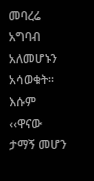መባረሬ አግባብ አለመሆኑን አሳወቁት፡፡ እሱም ‹‹ዋናው ታማኝ መሆን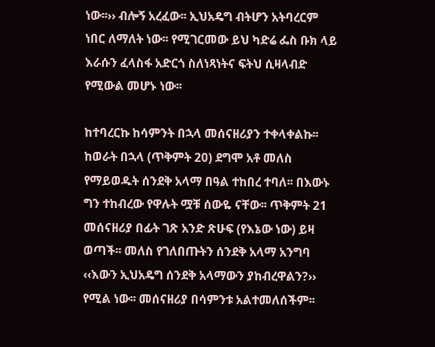ነው፡፡›› ብሎኝ አረፈው፡፡ ኢህአዴግ ብትሆን አትባረርም ነበር ለማለት ነው፡፡ የሚገርመው ይህ ካድሬ ፌስ ቡክ ላይ እራሱን ፈላስፋ አድርጎ ስለነጻነትና ፍትህ ሲዛላብድ የሚውል መሆኑ ነው፡፡

ከተባረርኩ ከሳምንት በኋላ መሰናዘሪያን ተቀላቀልኩ፡፡ ከወራት በኋላ (ጥቅምት 20) ደግሞ አቶ መለስ የማይወዱት ሰንደቅ አላማ በዓል ተከበረ ተባለ፡፡ በእውኑ ግን ተከብረው የዋሉት ሟቹ ሰውዬ ናቸው፡፡ ጥቅምት 21 መሰናዘሪያ በፊት ገጽ አንድ ጽሁፍ (የእኔው ነው) ይዛ ወጣች፡፡ መለስ የገለበጡትን ሰንደቅ አላማ አንግባ ‹‹እውን ኢህአዴግ ሰንደቅ አላማውን ያከብረዋልን?›› የሚል ነው፡፡ መሰናዘሪያ በሳምንቱ አልተመለሰችም፡፡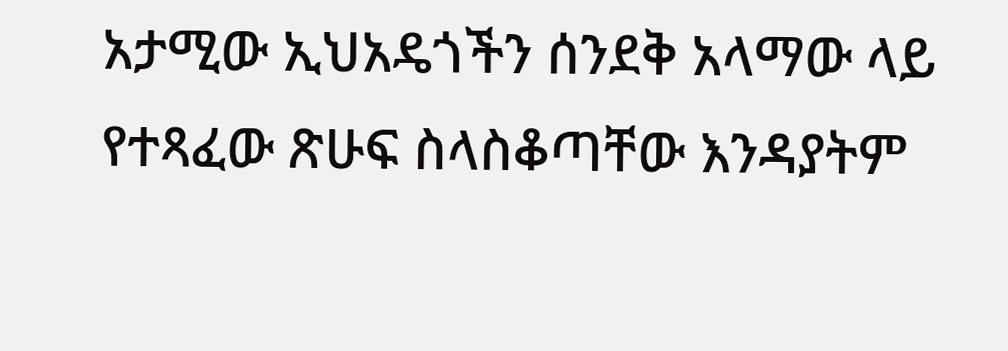አታሚው ኢህአዴጎችን ሰንደቅ አላማው ላይ የተጻፈው ጽሁፍ ስላስቆጣቸው እንዳያትም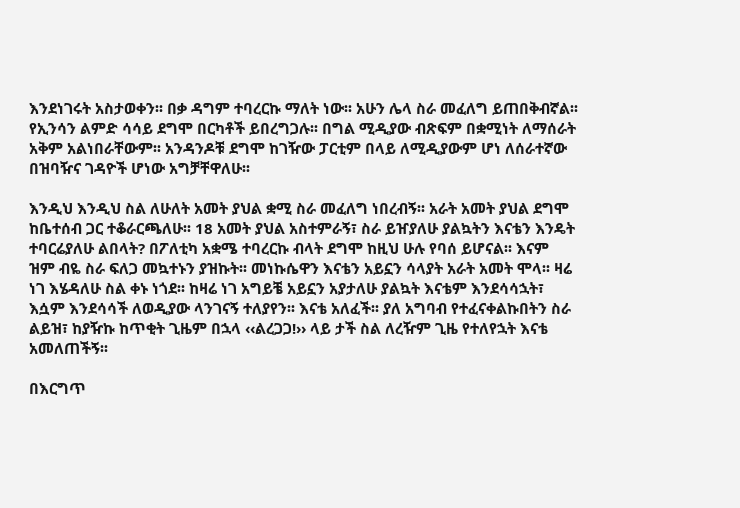እንደነገሩት አስታወቀን፡፡ በቃ ዳግም ተባረርኩ ማለት ነው፡፡ አሁን ሌላ ስራ መፈለግ ይጠበቅብኛል፡፡ የኢንሳን ልምድ ሳሳይ ደግሞ በርካቶች ይበረግጋሉ፡፡ በግል ሚዲያው ብጽፍም በቋሚነት ለማሰራት አቅም አልነበራቸውም፡፡ አንዳንዶቹ ደግሞ ከገዥው ፓርቲም በላይ ለሚዲያውም ሆነ ለሰራተኛው በዝባዥና ገዳዮች ሆነው አግቻቸዋለሁ፡፡

እንዲህ እንዲህ ስል ለሁለት አመት ያህል ቋሚ ስራ መፈለግ ነበረብኝ፡፡ አራት አመት ያህል ደግሞ ከቤተሰብ ጋር ተቆራርጫለሁ፡፡ 18 አመት ያህል አስተምራኝ፣ ስራ ይዠያለሁ ያልኳትን እናቴን እንዴት ተባርሬያለሁ ልበላት? በፖለቲካ አቋሜ ተባረርኩ ብላት ደግሞ ከዚህ ሁሉ የባሰ ይሆናል፡፡ እናም ዝም ብዬ ስራ ፍለጋ መኳተኑን ያዝኩት፡፡ መነኩሴዋን እናቴን አይኗን ሳላያት አራት አመት ሞላ፡፡ ዛሬ ነገ እሄዳለሁ ስል ቀኑ ነጎደ፡፡ ከዛሬ ነገ አግይቼ አይኗን አያታለሁ ያልኳት እናቴም እንደሳሳኋት፣ እሷም እንደሳሳች ለወዲያው ላንገናኝ ተለያየን፡፡ እናቴ አለፈች፡፡ ያለ አግባብ የተፈናቀልኩበትን ስራ ልይዝ፣ ከያዥኩ ከጥቂት ጊዜም በኋላ ‹‹ልረጋጋ!›› ላይ ታች ስል ለረዥም ጊዜ የተለየኋት እናቴ አመለጠችኝ፡፡

በእርግጥ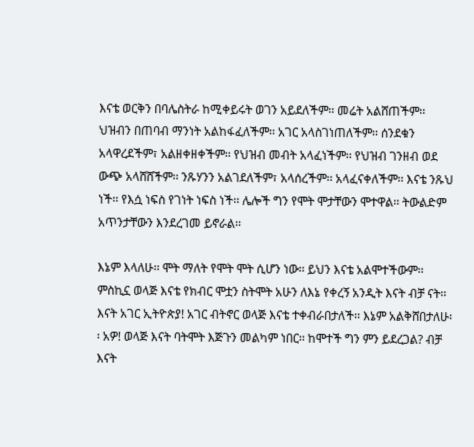እናቴ ወርቅን በባሌስትራ ከሚቀይሩት ወገን አይደለችም፡፡ መሬት አልሸጠችም፡፡ ህዝብን በጠባብ ማንነት አልከፋፈለችም፡፡ አገር አላስገነጠለችም፡፡ ሰንደቁን አላዋረደችም፣ አልዘቀዘቀችም፡፡ የህዝብ መብት አላፈነችም፡፡ የህዝብ ገንዘብ ወደ ውጭ አላሸሸችም፡፡ ንጹሃንን አልገደለችም፣ አላሰረችም፡፡ አላፈናቀለችም፡፡ እናቴ ንጹህ ነች፡፡ የእሷ ነፍስ የገነት ነፍስ ነች፡፡ ሌሎች ግን የሞት ሞታቸውን ሞተዋል፡፡ ትውልድም አጥንታቸውን እንደረገመ ይኖራል፡፡

እኔም እላለሁ፡፡ ሞት ማለት የሞት ሞት ሲሆን ነው፡፡ ይህን እናቴ አልሞተችውም፡፡ ምስኪኗ ወላጅ እናቴ የክብር ሞቷን ስትሞት አሁን ለእኔ የቀረኝ አንዲት እናት ብቻ ናት፡፡ እናት አገር ኢትዮጵያ! አገር ብትኖር ወላጅ እናቴ ተቀብራበታለች፡፡ እኔም አልቅሸበታለሁ፡፡ አዎ! ወላጅ እናት ባትሞት እጅጉን መልካም ነበር፡፡ ከሞተች ግን ምን ይደረጋል? ብቻ እናት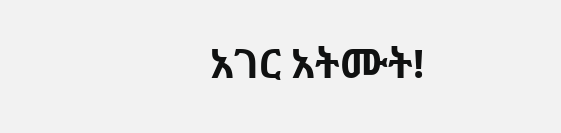አገር አትሙት!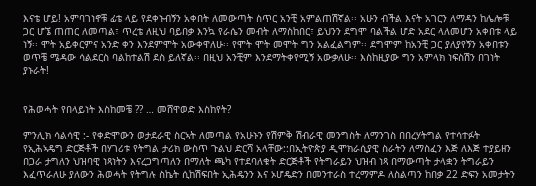እናቴ ሆይ! አምባገነኖቹ ፊቴ ላይ የደቀኑብኝን አቀበት ለመውጣት ስጥር አንቺ አምልጠሽኛል፡፡ አሁን ብችል እናት አገርን ለማዳን ከሌሎቹ ጋር ሆኜ ጠጠር ለመጣል፣ ጥረቴ ለዚህ ባይበቃ እንኳ የራሴን መብት ለማስከበር፣ ይህንን ደግሞ ባልችል ሆድ አደር ላለመሆን አቀበቱ ላይ ነኝ፡፡ ሞት አይቀርምና አንድ ቀን እንደምሞት አውቀዋለሁ፡፡ የሞት ሞት መሞት ግን አልፈልግም፡፡ ደግሞም ከአንቺ ጋር ያለያየኝን አቀበቱን ወጥቼ ሜዳው ሳልደርስ ባልከተልሽ ደስ ይለኛል፡፡ በዚህ አንቺም እንደማትቀየሚኝ አውቃለሁ፡፡ እስከዚያው ግን አምላክ ነፍስሽን በገነት ያኑራት!


የሕወሓት የበላይነት እስከመቼ ?? … መሸዋወድ እስከየት?

ምንሊክ ሳልሳዊ :- የቀድሞውን ወታደራዊ ስርኣት ለመጣል የአሁኑን የሽምቅ ሽብራዊ መንግስት ለማንገስ በበረሃትግል የተሳተፉት የኢሕኣዴግ ድርጅቶች በሃገሪቱ የትግል ታሪክ ውስጥ ጉልህ ድርሻ አላቸው::በኢትዮጵያ ዲሞክራሲያዊ ስራትን ለማስፈን እጅ ለእጅ ተያይዘን በጋራ ታግለን ህዝባዊ ነጻነትን እናረጋግጣለን በማለት ጫካ የተደባለቁት ድርጅቶች የትግራይን ህዝብ ነጻ በማውጣት ታላቋን ትግራይን እፈጥራለሁ ያለውን ሕወሓት የትግሉ ስኬት ሲከሽፍበት ኢሕዴንን እና ኦሆዴድን በመንተራስ ተረማምዶ ለስልጣን ከበቃ 22 ድፍን አመታትን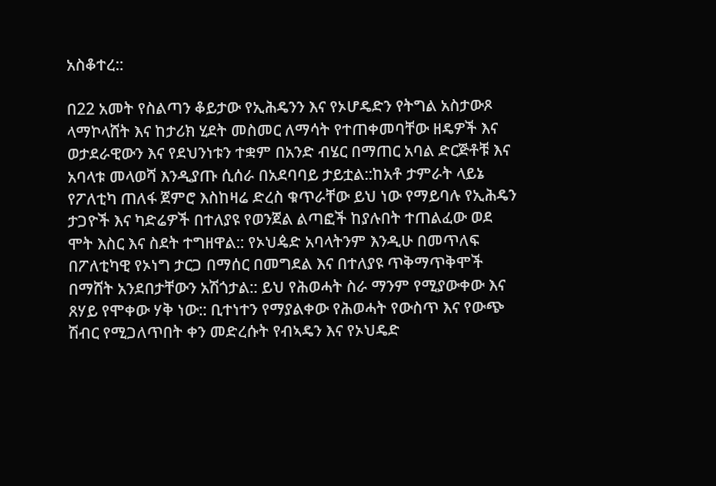አስቆተረ::

በ22 አመት የስልጣን ቆይታው የኢሕዴንን እና የኦሆዴድን የትግል አስታውጾ ላማኮላሸት እና ከታሪክ ሂደት መስመር ለማሳት የተጠቀመባቸው ዘዴዎች እና ወታደራዊውን እና የደህንነቱን ተቋም በአንድ ብሄር በማጠር አባል ድርጅቶቹ እና አባላቱ መላወሻ እንዲያጡ ሲሰራ በአደባባይ ታይቷል::ከአቶ ታምራት ላይኔ የፖለቲካ ጠለፋ ጀምሮ እስከዛሬ ድረስ ቁጥራቸው ይህ ነው የማይባሉ የኢሕዴን ታጋዮች እና ካድሬዎች በተለያዩ የወንጀል ልጣፎች ከያሉበት ተጠልፈው ወደ ሞት እስር እና ስደት ተግዘዋል:: የኦህዼድ አባላትንም እንዲሁ በመጥለፍ በፖለቲካዊ የኦነግ ታርጋ በማሰር በመግደል እና በተለያዩ ጥቅማጥቅሞች በማሸት አንደበታቸውን አሽጎታል:: ይህ የሕወሓት ስራ ማንም የሚያውቀው እና ጸሃይ የሞቀው ሃቅ ነው:: ቢተነተን የማያልቀው የሕወሓት የውስጥ እና የውጭ ሽብር የሚጋለጥበት ቀን መድረሱት የብኣዴን እና የኦህዴድ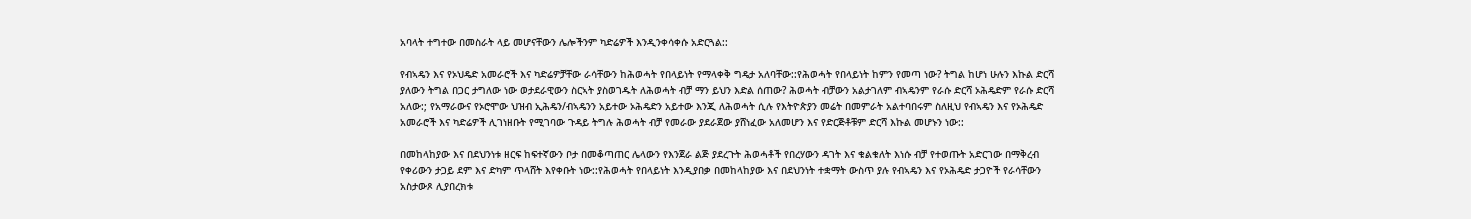አባላት ተግተው በመስራት ላይ መሆናቸውን ሌሎችንም ካድሬዎች እንዲንቀሳቀሱ አድርጓል::

የብኣዴን እና የኦህዴድ አመራሮች እና ካድሬዎቻቸው ራሳቸውን ከሕወሓት የበላይነት የማላቀቅ ግዴታ አለባቸው::የሕወሓት የበላይነት ከምን የመጣ ነው? ትግል ከሆነ ሁሉን እኩል ድርሻ ያለውን ትግል በጋር ታግለው ነው ወታደራዊውን ስርኣት ያስወገዱት ለሕወሓት ብቻ ማን ይህን እድል ሰጠው? ሕወሓት ብቻውን አልታገለም ብኣዴንም የራሱ ድርሻ ኦሕዴድም የራሱ ድርሻ አለው:; የአማራውና የኦሮሞው ህዝብ ኢሕዴን/ብኣዴንን አይተው ኦሕዴድን አይተው እንጂ ለሕወሓት ሲሉ የእትዮጵያን መሬት በመምራት አልተባበሩም ስለዚህ የብኣዴን እና የኦሕዴድ አመራሮች እና ካድሬዎች ሊገነዘቡት የሚገባው ጉዳይ ትግሉ ሕወሓት ብቻ የመራው ያደራጀው ያሸነፈው አለመሆን እና የድርጅቶቹም ድርሻ እኩል መሆኑን ነው::

በመከላከያው እና በደህንነቱ ዘርፍ ከፍተኛውን ቦታ በመቆጣጠር ሌላውን የእንጀራ ልጅ ያደረጉት ሕወሓቶች የበረሃውን ዳገት እና ቁልቁለት እነሱ ብቻ የተወጡት አድርገው በማቅረብ የቀሪውን ታጋይ ደም እና ድካም ጥላሸት እየቀቡት ነው::የሕወሓት የበላይነት እንዲያበቃ በመከላከያው እና በደህንነት ተቋማት ውስጥ ያሉ የብኣዴን እና የኦሕዴድ ታጋዮች የራሳቸውን አስታውጾ ሊያበረክቱ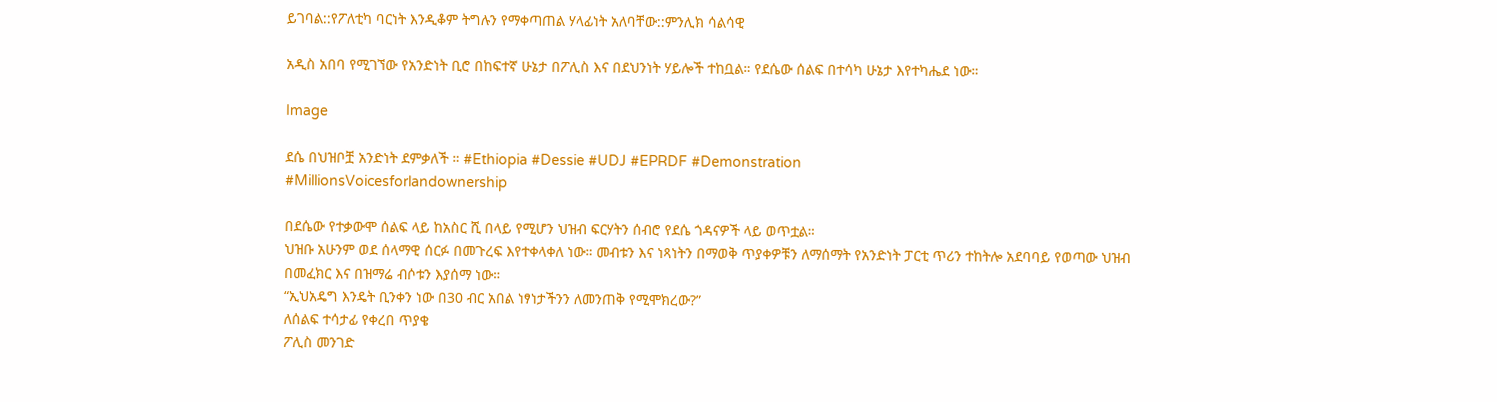ይገባል::የፖለቲካ ባርነት እንዲቆም ትግሉን የማቀጣጠል ሃላፊነት አለባቸው::ምንሊክ ሳልሳዊ

አዲስ አበባ የሚገኘው የአንድነት ቢሮ በከፍተኛ ሁኔታ በፖሊስ እና በደህንነት ሃይሎች ተከቧል። የደሴው ሰልፍ በተሳካ ሁኔታ እየተካሔደ ነው።

Image

ደሴ በህዝቦቿ አንድነት ደምቃለች ። #Ethiopia #Dessie #UDJ #EPRDF #Demonstration
#MillionsVoicesforlandownership

በደሴው የተቃውሞ ሰልፍ ላይ ከአስር ሺ በላይ የሚሆን ህዝብ ፍርሃትን ሰብሮ የደሴ ጎዳናዎች ላይ ወጥቷል።
ህዝቡ አሁንም ወደ ሰላማዊ ሰርፉ በመጉረፍ እየተቀላቀለ ነው። መብቱን እና ነጻነትን በማወቅ ጥያቀዎቹን ለማሰማት የአንድነት ፓርቲ ጥሪን ተከትሎ አደባባይ የወጣው ህዝብ በመፈክር እና በዝማሬ ብሶቱን እያሰማ ነው።
“ኢህአዴግ እንዴት ቢንቀን ነው በ30 ብር አበል ነፃነታችንን ለመንጠቅ የሚሞክረው?”
ለሰልፍ ተሳታፊ የቀረበ ጥያቄ
ፖሊስ መንገድ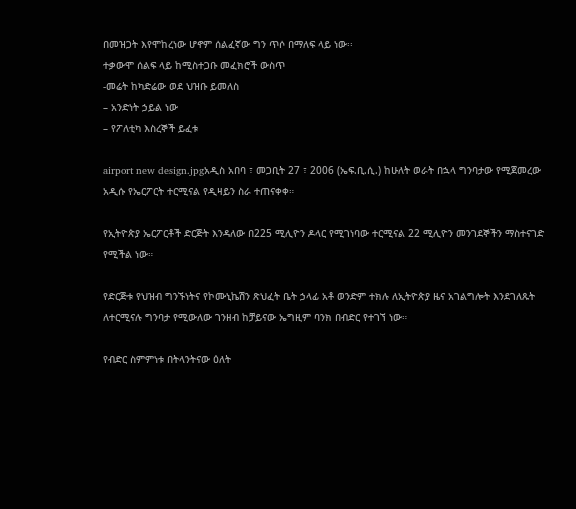በመዝጋት እየሞከረነው ሆኖም ሰልፈኛው ግን ጥሶ በማለፍ ላይ ነው፡፡
ተቃውሞ ሰልፍ ላይ ከሚስተጋቡ መፈክሮች ውስጥ
-መሬት ከካድሬው ወደ ህዝቡ ይመለስ
– አንድነት ኃይል ነው
– የፖለቲካ እስረኞች ይፈቱ

airport new design.jpgአዲስ አበባ ፣ መጋቢት 27 ፣ 2006 (ኤፍ.ቢ.ሲ.) ከሁለት ወራት በኋላ ግንባታው የሚጀመረው አዲሱ የኤርፖርት ተርሚናል የዲዛይን ስራ ተጠናቀቀ።

የኢትዮጵያ ኤርፖርቶች ድርጅት እንዳለው በ225 ሚሊዮን ዶላር የሚገነባው ተርሚናል 22 ሚሊዮን መንገደኞችን ማስተናገድ የሚችል ነው።

የድርጅቱ የህዝብ ግንኙነትና የኮሙኒኬሽን ጽህፈት ቤት ኃላፊ አቶ ወንድም ተክሉ ለኢትዮጵያ ዜና አገልግሎት እንደገለጹት ለተርሚናሉ ግንባታ የሚውለው ገንዘብ ከቻይናው ኤግዚም ባንክ በብድር የተገኘ ነው።

የብድር ስምምነቱ በትላንትናው ዕለት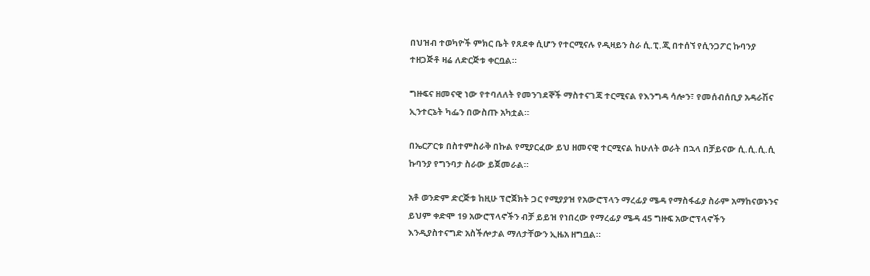በህዝብ ተወካዮች ምክር ቤት የጸደቀ ሲሆን የተርሚናሉ የዲዛይን ስራ ሲ.ፒ.ጂ በተሰኘ የሲንጋፖር ኩባንያ ተዘጋጅቶ ዛሬ ለድርጅቱ ቀርቧል።

ግዙፍና ዘመናዊ ነው የተባለለት የመንገደኞች ማስተናገጃ ተርሚናል የእንግዳ ሳሎን፣ የመሰብሰቢያ አዳራሽና ኢንተርኔት ካፌን በውስጡ አካቷል።

በኤርፖርቱ በስተምስራቅ በኩል የሚያርፈው ይህ ዘመናዊ ተርሚናል ከሁለት ወራት በኋላ በቻይናው ሲ.ሲ.ሲ.ሲ ኩባንያ የግንባታ ስራው ይጀመራል።

አቶ ወንድም ድርጅቱ ከዚሁ ፕሮጀክት ጋር የሚያያዝ የአውሮፕላን ማረፊያ ሜዳ የማስፋፊያ ስራም አማከናወኑንና ይህም ቀድሞ 19 አውሮፕላኖችን ብቻ ይይዝ የነበረው የማረፊያ ሜዳ 45 ግዙፍ አውሮፕላኖችን እንዲያስተናግድ አስችሎታል ማለታቸውን ኢዜአ ዘግቧል።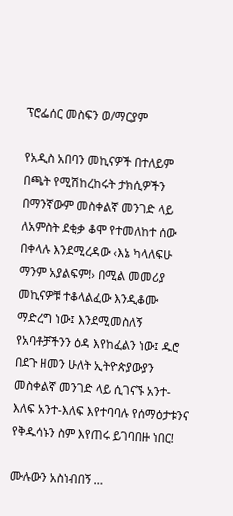ፕሮፌሰር መስፍን ወ/ማርያም

የአዲስ አበባን መኪናዎች በተለይም በጫት የሚሽከረከሩት ታክሲዎችን በማንኛውም መስቀልኛ መንገድ ላይ ለአምስት ደቂቃ ቆሞ የተመለከተ ሰው በቀላሉ እንደሚረዳው ‹እኔ ካላለፍሁ ማንም አያልፍም!› በሚል መመሪያ መኪናዎቹ ተቆላልፈው እንዲቆሙ ማድረግ ነው፤ እንደሚመስለኝ የአባቶቻችንን ዕዳ እየከፈልን ነው፤ ዱሮ በደጉ ዘመን ሁለት ኢትዮጵያውያን መስቀልኛ መንገድ ላይ ሲገናኙ አንተ-እለፍ አንተ-እለፍ እየተባባሉ የሰማዕታቱንና የቅዱሳኑን ስም እየጠሩ ይገባበዙ ነበር!

ሙሉውን አስነብበኝ …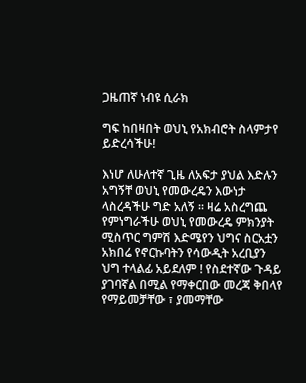ጋዜጠኛ ነብዩ ሲራክ

ግፍ ከበዛበት ወህኒ የአክብሮት ስላምታየ ይድረሳችሁ!

እነሆ ለሁለተኛ ጊዜ ለአፍታ ያህል እድሉን አግኝቸ ወህኒ የመውረዴን እውነታ ላስረዳችሁ ግድ አለኝ ። ዛሬ አስረግጨ የምነግራችሁ ወህኒ የመውረዴ ምክንያት ሚስጥር ግምሽ እድሜየን ህግና ስርአቷን አክበሬ የኖርኩባትን የሳውዲት አረቢያን ህግ ተላልፊ አይደለም ! የስደተኛው ጉዳይ ያገባኛል በሚል የማቀርበው መረጃ ቅበላየ የማይመቻቸው ፣ ያመማቸው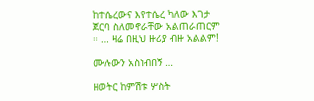ከተሴረውና እየተሴረ ካለው እገታ ጀርባ ስለመኖራቸው አልጠራጠርም ። … ዛሬ በዚህ ዙሪያ ብዙ አልልም!

ሙሉውን አስነብበኝ …

ዘወትር ከምሽቱ ሦስት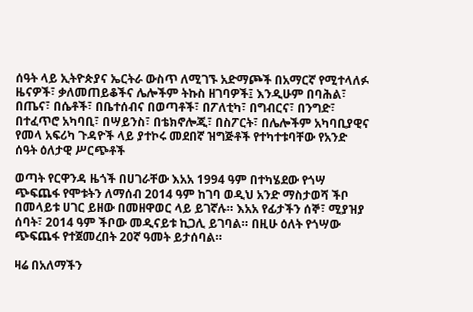ሰዓት ላይ ኢትዮጵያና ኤርትራ ውስጥ ለሚገኙ አድማጮች በአማርኛ የሚተላለፉ ዜናዎች፣ ቃለመጠይቆችና ሌሎችም ትኩስ ዘገባዎች፤ እንዲሁም በባሕል፣ በጤና፣ በሴቶች፣ በቤተሰብና በወጣቶች፣ በፖለቲካ፣ በግብርና፣ በንግድ፣ በተፈጥሮ አካባቢ፣ በሣይንስ፣ በቴክኖሎጂ፣ በስፖርት፣ በሌሎችም አካባቢያዊና የመላ አፍሪካ ጉዳዮች ላይ ያተኮሩ መደበኛ ዝግጅቶች የተካተቱባቸው የአንድ ሰዓት ዕለታዊ ሥርጭቶች

ወጣት የርዋንዳ ዜጎች በሀገራቸው እአአ 1994 ዓም በተካሄደው የጎሣ ጭፍጨፋ የሞቱትን ለማሰብ 2014 ዓም ከገባ ወዲህ አንድ ማስታወሻ ችቦ በመላይቱ ሀገር ይዘው በመዘዋወር ላይ ይገኛሉ። እአአ የፊታችን ሰኞ፣ ሚያዝያ ሰባት፣ 2014 ዓም ችቦው መዲናይቱ ኪጋሊ ይገባል። በዚሁ ዕለት የጎሣው ጭፍጨፋ የተጀመረበት 20ኛ ዓመት ይታሰባል።

ዛሬ በአለማችን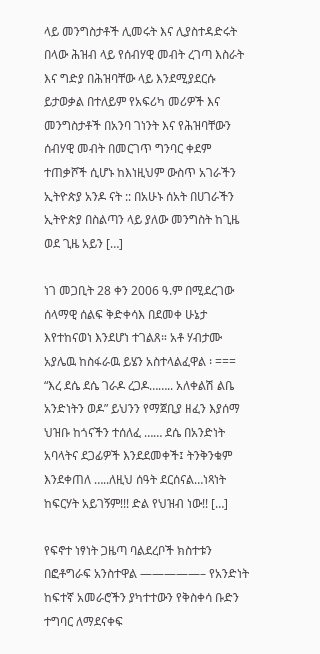ላይ መንግስታቶች ሊመሩት እና ሊያስተዳድሩት በላው ሕዝብ ላይ የሰብሃዊ መብት ረገጣ እስራት እና ግድያ በሕዝባቸው ላይ እንደሚያደርሱ ይታወቃል በተለይም የአፍሪካ መሪዎች እና መንግስታቶች በአንባ ገነንት እና የሕዝባቸውን ሰብሃዊ መብት በመርገጥ ግንባር ቀደም ተጠቃሾች ሲሆኑ ከእነዚህም ውስጥ አገራችን ኢትዮጵያ አንዶ ናት :: በአሁኑ ሰአት በሀገራችን ኢትዮጵያ በስልጣን ላይ ያለው መንግስት ከጊዜ ወደ ጊዜ አይን […]

ነገ መጋቢት 28 ቀን 2006 ዓ.ም በሚደረገው ሰላማዊ ሰልፍ ቅድቀሳእ በደመቀ ሁኔታ እየተከናወነ እንደሆነ ተገልጸ። አቶ ሃብታሙ አያሌዉ ከስፋራዉ ይሄን አስተላልፈዋል ፡ === “እረ ደሴ ደሴ ገራዶ ረጋዶ…….. አለቀልሽ ልቤ አንድነትን ወዶ” ይህንን የማጀቢያ ዘፈን እያሰማ ህዝቡ ከጎናችን ተሰለፈ …… ደሴ በአንድነት አባላትና ደጋፊዎች እንደደመቀች፤ ትንቅንቁም እንደቀጠለ …..ለዚህ ሰዓት ደርሰናል…ነጻነት ከፍርሃት አይገኝም!!! ድል የህዝብ ነው!! […]

የፍኖተ ነፃነት ጋዜጣ ባልደረቦች ክስተቱን በፎቶግራፍ አንስተዋል —————– የአንድነት ከፍተኛ አመራሮችን ያካተተውን የቅስቀሳ ቡድን ተግባር ለማደናቀፍ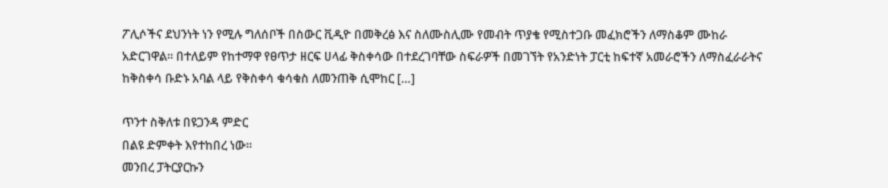ፖሊሶችና ደህንነት ነን የሚሉ ግለሰቦች በስውር ቪዲዮ በመቅረፅ እና ስለሙስሊሙ የመብት ጥያቄ የሚስተጋቡ መፈክሮችን ለማስቆም ሙከራ አድርገዋል፡፡ በተለይም የከተማዋ የፀጥታ ዘርፍ ሀላፊ ቅስቀሳው በተደረገባቸው ስፍራዎች በመገኘት የአንድነት ፓርቲ ከፍተኛ አመራሮችን ለማስፈራራትና ከቅስቀሳ ቡድኑ አባል ላይ የቅስቀሳ ቁሳቁስ ለመንጠቅ ሲሞከር […]

ጥንተ ስቅለቱ በዩጋንዳ ምድር
በልዩ ድምቀት እየተከበረ ነው።
መንበረ ፓትርያርኩን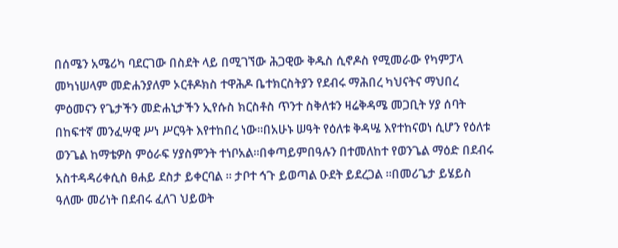በሰሜን አሜሪካ ባደርገው በስደት ላይ በሚገኘው ሕጋዊው ቅዱስ ሲኖዶስ የሚመራው የካምፓላ መካነሠላም መድሐንያለም ኦርቶዶክስ ተዋሕዶ ቤተክርስትያን የደብሩ ማሕበረ ካህናትና ማህበረ ምዕመናን የጌታችን መድሐኒታችን ኢየሱስ ክርስቶስ ጥንተ ስቅለቱን ዛሬቅዳሜ መጋቢት ሃያ ሰባት በከፍተኛ መንፈሣዊ ሥነ ሥርዓት እየተከበረ ነው።በአሁኑ ሠዓት የዕለቱ ቅዳሤ እየተከናወነ ሲሆን የዕለቱ ወንጌል ከማቴዎስ ምዕራፍ ሃያስምንት ተነቦአል።በቀጣይምበዓሉን በተመለከተ የወንጌል ማዕድ በደብሩ አስተዳዳሪቀሲስ ፀሐይ ደስታ ይቀርባል ። ታቦተ ኅጉ ይወጣል ዑደት ይደረጋል ።በመሪጌታ ይሄይስ ዓለሙ መሪነት በደብሩ ፈለገ ህይወት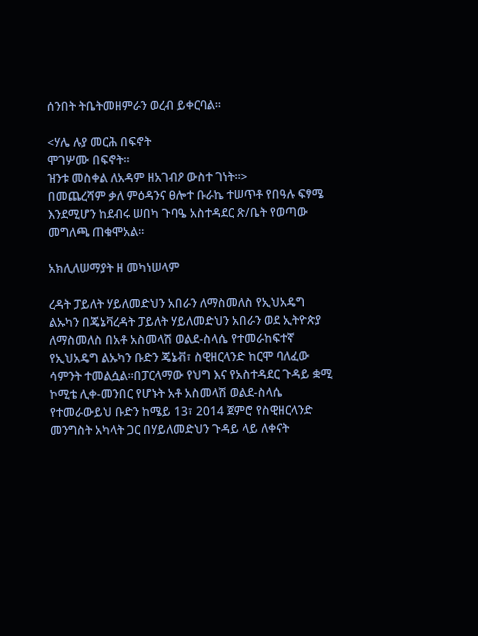ሰንበት ትቤትመዘምራን ወረብ ይቀርባል።

<ሃሌ ሉያ መርሕ በፍኖት
ሞገሦሙ በፍኖት።
ዝንቱ መስቀል ለአዳም ዘአገብዖ ውስተ ገነት።>
በመጨረሻም ቃለ ምዕዳንና ፀሎተ ቡራኬ ተሠጥቶ የበዓሉ ፍፃሜ እንደሚሆን ከደብሩ ሠበካ ጉባዔ አስተዳደር ጽ/ቤት የወጣው መግለጫ ጠቁሞአል።

አክሊለሠማያት ዘ መካነሠላም

ረዳት ፓይለት ሃይለመድህን አበራን ለማስመለስ የኢህአዴግ ልኡካን በጄኔቫረዳት ፓይለት ሃይለመድህን አበራን ወደ ኢትዮጵያ ለማስመለስ በአቶ አስመላሽ ወልደ-ስላሴ የተመራከፍተኛ የኢህአዴግ ልኡካን ቡድን ጄኔቭ፣ ስዊዘርላንድ ከርሞ ባለፈው ሳምንት ተመልሷል።በፓርላማው የህግ እና የአስተዳደር ጉዳይ ቋሚ ኮሚቴ ሊቀ-መንበር የሆኑት አቶ አስመላሽ ወልደ-ስላሴ የተመራውይህ ቡድን ከሜይ 13፣ 2014 ጀምሮ የስዊዘርላንድ መንግስት አካላት ጋር በሃይለመድህን ጉዳይ ላይ ለቀናት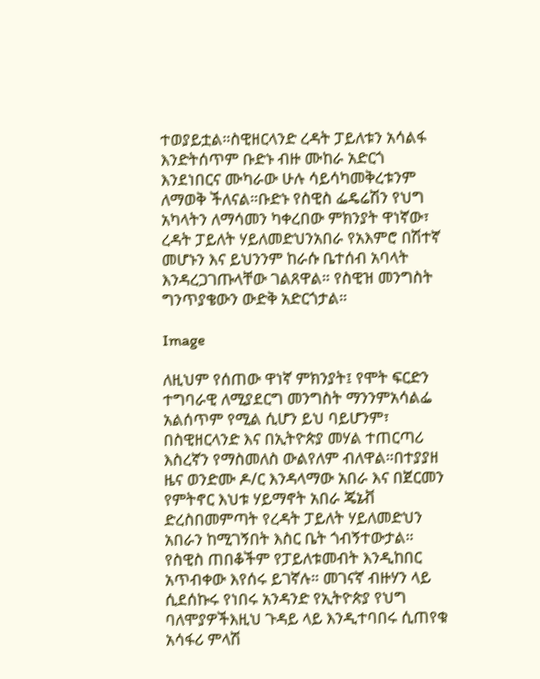ተወያይቷል።ስዊዘርላንድ ረዳት ፓይለቱን አሳልፋ እንድትሰጥም ቡድኑ ብዙ ሙከራ አድርጎ እንደነበርና ሙካራው ሁሉ ሳይሳካመቅረቱንም ለማወቅ ችለናል።ቡድኑ የስዊስ ፌዴሬሽን የህግ አካላትን ለማሳመን ካቀረበው ምክንያት ዋነኛው፣ ረዳት ፓይለት ሃይለመድህንአበራ የአእምሮ በሽተኛ መሆኑን እና ይህንንም ከራሱ ቤተሰብ አባላት እንዳረጋገጡላቸው ገልጸዋል። የስዊዝ መንግስት ግንጥያቄውን ውድቅ አድርጎታል።

Image

ለዚህም የሰጠው ዋነኛ ምክንያት፤ የሞት ፍርድን ተግባራዊ ለሚያደርግ መንግስት ማንንምአሳልፌ አልሰጥም የሚል ሲሆን ይህ ባይሆንም፣ በስዊዘርላንድ እና በኢትዮጵያ መሃል ተጠርጣሪ እስረኛን የማስመለስ ውልየለም ብለዋል።በተያያዘ ዜና ወንድሙ ዶ/ር እንዳላማው አበራ እና በጀርመን የምትኖር እህቱ ሃይማኖት አበራ ጄኔቭ ድረስበመምጣት የረዳት ፓይለት ሃይለመድህን አበራን ከሚገኝበት እስር ቤት ጎብኝተውታል። የስዊስ ጠበቆችም የፓይለቱመብት እንዲከበር አጥብቀው እየሰሩ ይገኛሉ። መገናኛ ብዙሃን ላይ ሲደሰኩሩ የነበሩ አንዳንድ የኢትዮጵያ የህግ ባለሞያዎችእዚህ ጉዳይ ላይ እንዲተባበሩ ሲጠየቁ አሳፋሪ ምላሽ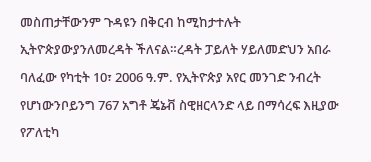መስጠታቸውንም ጉዳዩን በቅርብ ከሚከታተሉት ኢትዮጵያውያንለመረዳት ችለናል።ረዳት ፓይለት ሃይለመድህን አበራ ባለፈው የካቲት 10፣ 2006 ዓ.ም. የኢትዮጵያ አየር መንገድ ንብረት የሆነውንቦይንግ 767 አግቶ ጄኔቭ ስዊዘርላንድ ላይ በማሳረፍ እዚያው የፖለቲካ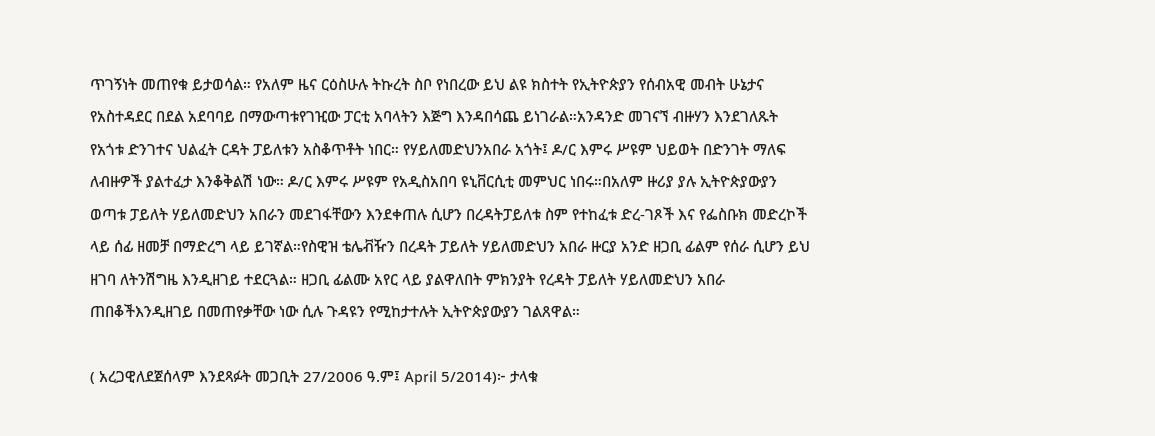ጥገኝነት መጠየቁ ይታወሳል። የአለም ዜና ርዕስሁሉ ትኩረት ስቦ የነበረው ይህ ልዩ ክስተት የኢትዮጵያን የሰብአዊ መብት ሁኔታና የአስተዳደር በደል አደባባይ በማውጣቱየገዢው ፓርቲ አባላትን እጅግ እንዳበሳጨ ይነገራል።አንዳንድ መገናኘ ብዙሃን እንደገለጹት የአጎቱ ድንገተና ህልፈት ርዳት ፓይለቱን አስቆጥቶት ነበር። የሃይለመድህንአበራ አጎት፤ ዶ/ር እምሩ ሥዩም ህይወት በድንገት ማለፍ ለብዙዎች ያልተፈታ እንቆቅልሽ ነው። ዶ/ር እምሩ ሥዩም የአዲስአበባ ዩኒቨርሲቲ መምህር ነበሩ።በአለም ዙሪያ ያሉ ኢትዮጵያውያን ወጣቱ ፓይለት ሃይለመድህን አበራን መደገፋቸውን እንደቀጠሉ ሲሆን በረዳትፓይለቱ ስም የተከፈቱ ድረ-ገጾች እና የፌስቡክ መድረኮች ላይ ሰፊ ዘመቻ በማድረግ ላይ ይገኛል።የስዊዝ ቴሌቭዥን በረዳት ፓይለት ሃይለመድህን አበራ ዙርያ አንድ ዘጋቢ ፊልም የሰራ ሲሆን ይህ ዘገባ ለትንሽግዜ እንዲዘገይ ተደርጓል። ዘጋቢ ፊልሙ አየር ላይ ያልዋለበት ምክንያት የረዳት ፓይለት ሃይለመድህን አበራ ጠበቆችእንዲዘገይ በመጠየቃቸው ነው ሲሉ ጉዳዩን የሚከታተሉት ኢትዮጵያውያን ገልጸዋል።

( አረጋዊለደጀሰላም እንደጻፉት መጋቢት 27/2006 ዓ.ም፤ April 5/2014)፦ ታላቁ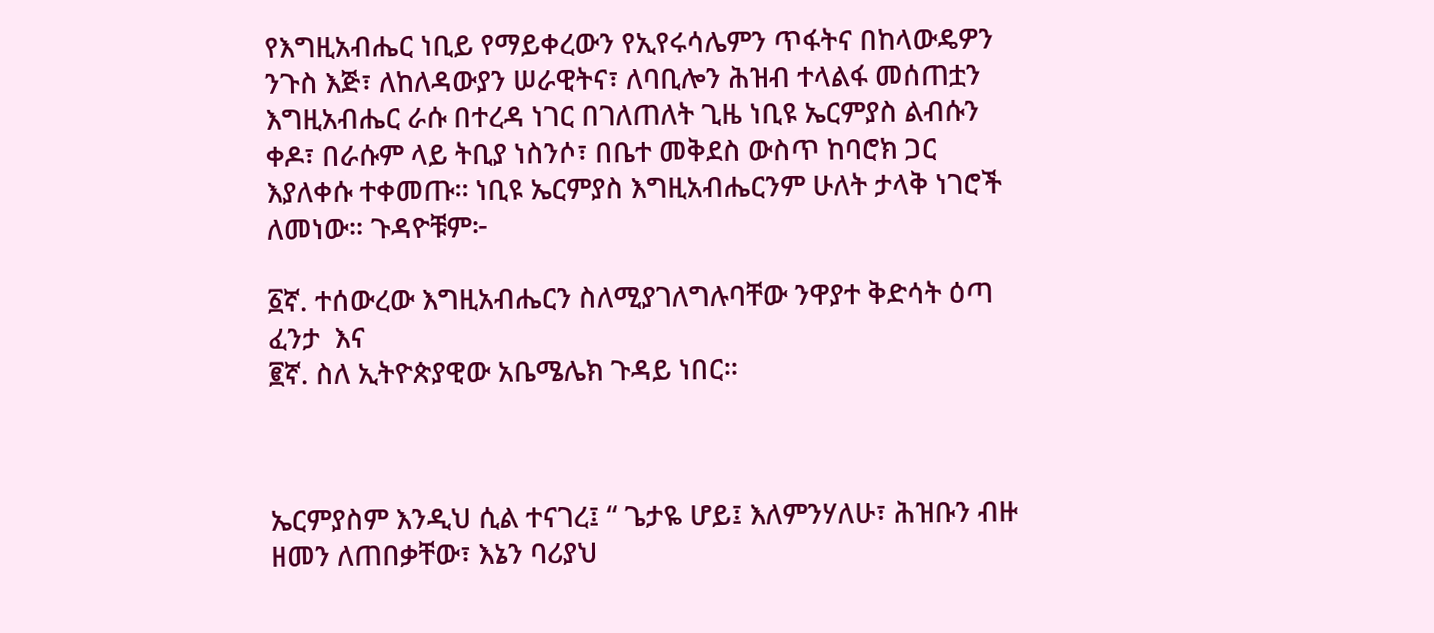የእግዚአብሔር ነቢይ የማይቀረውን የኢየሩሳሌምን ጥፋትና በከላውዴዎን ንጉስ እጅ፣ ለከለዳውያን ሠራዊትና፣ ለባቢሎን ሕዝብ ተላልፋ መሰጠቷን እግዚአብሔር ራሱ በተረዳ ነገር በገለጠለት ጊዜ ነቢዩ ኤርምያስ ልብሱን ቀዶ፣ በራሱም ላይ ትቢያ ነስንሶ፣ በቤተ መቅደስ ውስጥ ከባሮክ ጋር እያለቀሱ ተቀመጡ፡፡ ነቢዩ ኤርምያስ እግዚአብሔርንም ሁለት ታላቅ ነገሮች ለመነው። ጉዳዮቹም፦

፩ኛ. ተሰውረው እግዚአብሔርን ስለሚያገለግሉባቸው ንዋያተ ቅድሳት ዕጣ ፈንታ  እና
፪ኛ. ስለ ኢትዮጵያዊው አቤሜሌክ ጉዳይ ነበር፡፡



ኤርምያስም እንዲህ ሲል ተናገረ፤ “ ጌታዬ ሆይ፤ እለምንሃለሁ፣ ሕዝቡን ብዙ ዘመን ለጠበቃቸው፣ እኔን ባሪያህ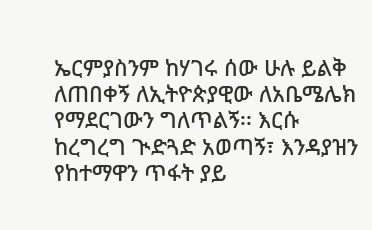ኤርምያስንም ከሃገሩ ሰው ሁሉ ይልቅ ለጠበቀኝ ለኢትዮጵያዊው ለአቤሜሌክ የማደርገውን ግለጥልኝ፡፡ እርሱ ከረግረግ ጒድጓድ አወጣኝ፣ እንዳያዝን የከተማዋን ጥፋት ያይ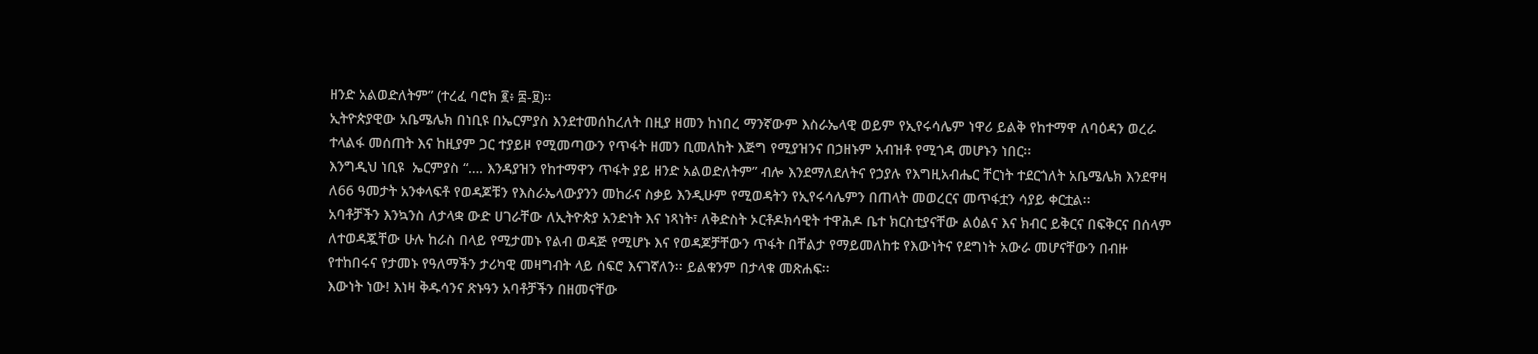ዘንድ አልወድለትም” (ተረፈ ባሮክ ፪፥ ፰-፱)።
ኢትዮጵያዊው አቤሜሌክ በነቢዩ በኤርምያስ እንደተመሰከረለት በዚያ ዘመን ከነበረ ማንኛውም እስራኤላዊ ወይም የኢየሩሳሌም ነዋሪ ይልቅ የከተማዋ ለባዕዳን ወረራ ተላልፋ መሰጠት እና ከዚያም ጋር ተያይዞ የሚመጣውን የጥፋት ዘመን ቢመለከት እጅግ የሚያዝንና በኃዘኑም አብዝቶ የሚጎዳ መሆኑን ነበር፡፡
እንግዲህ ነቢዩ  ኤርምያስ “…. እንዳያዝን የከተማዋን ጥፋት ያይ ዘንድ አልወድለትም” ብሎ እንደማለደለትና የኃያሉ የእግዚአብሔር ቸርነት ተደርጎለት አቤሜሌክ እንደዋዛ ለ66 ዓመታት አንቀላፍቶ የወዳጆቹን የእስራኤላውያንን መከራና ስቃይ እንዲሁም የሚወዳትን የኢየሩሳሌምን በጠላት መወረርና መጥፋቷን ሳያይ ቀርቷል፡፡
አባቶቻችን እንኳንስ ለታላቋ ውድ ሀገራቸው ለኢትዮጵያ አንድነት እና ነጻነት፣ ለቅድስት ኦርቶዶክሳዊት ተዋሕዶ ቤተ ክርስቲያናቸው ልዕልና እና ክብር ይቅርና በፍቅርና በሰላም ለተወዳጇቸው ሁሉ ከራስ በላይ የሚታመኑ የልብ ወዳጅ የሚሆኑ እና የወዳጆቻቸውን ጥፋት በቸልታ የማይመለከቱ የእውነትና የደግነት አውራ መሆናቸውን በብዙ የተከበሩና የታመኑ የዓለማችን ታሪካዊ መዛግብት ላይ ሰፍሮ እናገኛለን፡፡ ይልቁንም በታላቁ መጽሐፍ፡፡
እውነት ነው! እነዛ ቅዱሳንና ጽኑዓን አባቶቻችን በዘመናቸው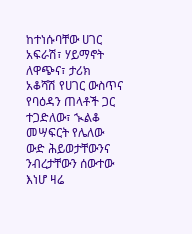ከተነሱባቸው ሀገር አፍራሽ፣ ሃይማኖት ለዋጭና፣ ታሪክ አቆሻሽ የሀገር ውስጥና የባዕዳን ጠላቶች ጋር ተጋድለው፣ ኊልቆ መሣፍርት የሌለው ውድ ሕይወታቸውንና ንብረታቸውን ሰውተው እነሆ ዛሬ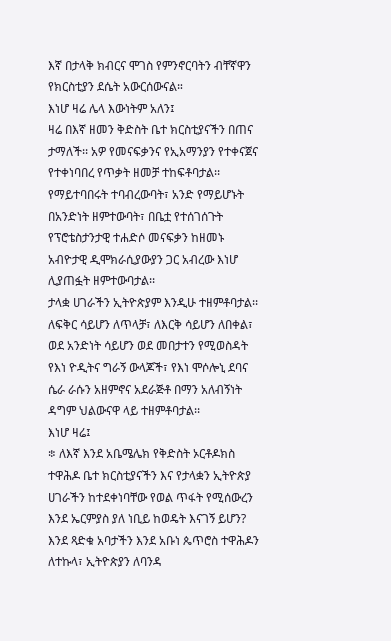እኛ በታላቅ ክብርና ሞገስ የምንኖርባትን ብቸኛዋን የክርስቲያን ደሴት አውርሰውናል።
እነሆ ዛሬ ሌላ እውነትም አለን፤
ዛሬ በእኛ ዘመን ቅድስት ቤተ ክርስቲያናችን በጠና ታማለች፡፡ አዎ የመናፍቃንና የኢአማንያን የተቀናጀና የተቀነባበረ የጥቃት ዘመቻ ተከፍቶባታል፡፡ የማይተባበሩት ተባብረውባት፣ አንድ የማይሆኑት በአንድነት ዘምተውባት፣ በቤቷ የተሰገሰጉት የፕሮቴስታንታዊ ተሐድሶ መናፍቃን ከዘመኑ አብዮታዊ ዲሞክራሲያውያን ጋር አብረው እነሆ ሊያጠፏት ዘምተውባታል፡፡
ታላቋ ሀገራችን ኢትዮጵያም እንዲሁ ተዘምቶባታል፡፡ ለፍቅር ሳይሆን ለጥላቻ፣ ለእርቅ ሳይሆን ለበቀል፣ ወደ አንድነት ሳይሆን ወደ መበታተን የሚወስዳት የእነ ዮዲትና ግራኝ ውላጆች፣ የእነ ሞሶሎኒ ደባና ሴራ ራሱን አዘምኖና አደራጅቶ በማን አለብኝነት ዳግም ህልውናዋ ላይ ተዘምቶባታል፡፡
እነሆ ዛሬ፤
፨ ለእኛ እንደ አቤሜሌክ የቅድስት ኦርቶዶክስ ተዋሕዶ ቤተ ክርስቲያናችን እና የታላቋን ኢትዮጵያ ሀገራችን ከተደቀነባቸው የወል ጥፋት የሚሰውረን እንደ ኤርምያስ ያለ ነቢይ ከወዴት እናገኝ ይሆን? እንደ ጻድቁ አባታችን እንደ አቡነ ጴጥሮስ ተዋሕዶን ለተኩላ፣ ኢትዮጵያን ለባንዳ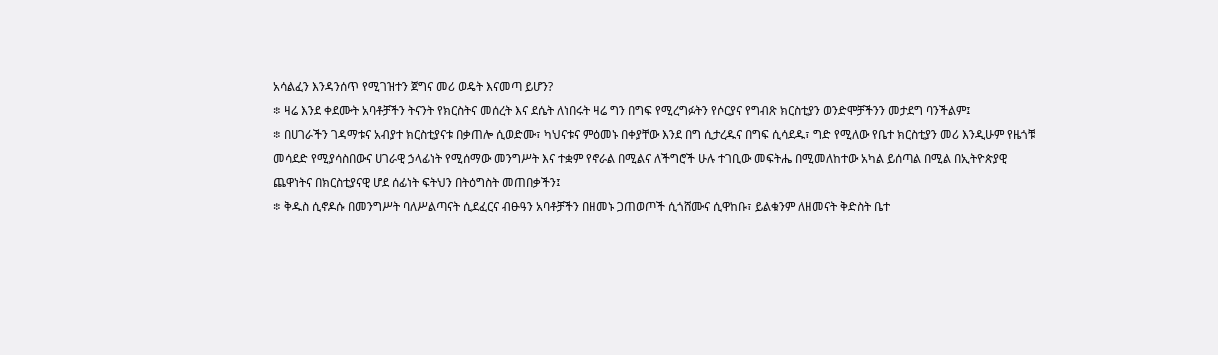አሳልፈን እንዳንሰጥ የሚገዝተን ጀግና መሪ ወዴት እናመጣ ይሆን?
፨ ዛሬ እንደ ቀደሙት አባቶቻችን ትናንት የክርስትና መሰረት እና ደሴት ለነበሩት ዛሬ ግን በግፍ የሚረግፉትን የሶርያና የግብጽ ክርስቲያን ወንድሞቻችንን መታደግ ባንችልም፤
፨ በሀገራችን ገዳማቱና አብያተ ክርስቲያናቱ በቃጠሎ ሲወድሙ፣ ካህናቱና ምዕመኑ በቀያቸው እንደ በግ ሲታረዱና በግፍ ሲሳደዱ፣ ግድ የሚለው የቤተ ክርስቲያን መሪ እንዲሁም የዜጎቹ መሳደድ የሚያሳስበውና ሀገራዊ ኃላፊነት የሚሰማው መንግሥት እና ተቋም የኖራል በሚልና ለችግሮች ሁሉ ተገቢው መፍትሔ በሚመለከተው አካል ይሰጣል በሚል በኢትዮጵያዊ ጨዋነትና በክርስቲያናዊ ሆደ ሰፊነት ፍትህን በትዕግስት መጠበቃችን፤
፨ ቅዱስ ሲኖዶሱ በመንግሥት ባለሥልጣናት ሲደፈርና ብፁዓን አባቶቻችን በዘመኑ ጋጠወጦች ሲጎሸሙና ሲዋከቡ፣ ይልቁንም ለዘመናት ቅድስት ቤተ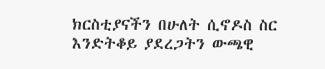ክርስቲያናችን በሁለት ሲኖዶስ ስር እንድትቆይ ያደረጋትን ውጫዊ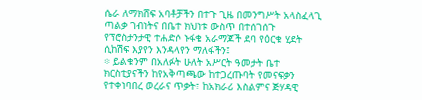ሴራ ለማክሸፍ አባቶቻችን በተጉ ጊዜ በመንግሥት አላስፈላጊ ጣልቃ ገብነትና በቤተ ክህነቱ ውስጥ በተሰገሰጉ የፕሮስታንታዊ ተሐድሶ ኑፋቄ አራማጆች ደባ የዕርቁ ሂደት ሲከሽፍ እያየን እንዳላየን ማለፋችን፤
፨ ይልቁንም በአለፉት ሁለት አሥርት ዓመታት ቤተ ክርስቲያናችን ከየአቅጣጫው ከተጋረጡባት የመናፍቃን የተቀነባበረ ወረራና ጥቃት፣ ከአክራሪ እስልምና ጅሃዳዊ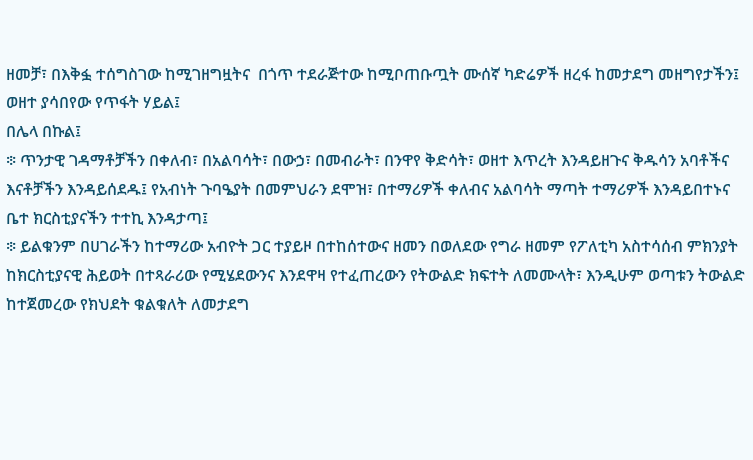ዘመቻ፣ በእቅፏ ተሰግስገው ከሚገዘግዟትና  በጎጥ ተደራጅተው ከሚቦጠቡጧት ሙሰኛ ካድሬዎች ዘረፋ ከመታደግ መዘግየታችን፤ ወዘተ ያሳበየው የጥፋት ሃይል፤
በሌላ በኩል፤
፨ ጥንታዊ ገዳማቶቻችን በቀለብ፣ በአልባሳት፣ በውኃ፣ በመብራት፣ በንዋየ ቅድሳት፣ ወዘተ እጥረት እንዳይዘጉና ቅዱሳን አባቶችና እናቶቻችን እንዳይሰደዱ፤ የአብነት ጉባዔያት በመምህራን ደሞዝ፣ በተማሪዎች ቀለብና አልባሳት ማጣት ተማሪዎች እንዳይበተኑና ቤተ ክርስቲያናችን ተተኪ እንዳታጣ፤
፨ ይልቁንም በሀገራችን ከተማሪው አብዮት ጋር ተያይዞ በተከሰተውና ዘመን በወለደው የግራ ዘመም የፖለቲካ አስተሳሰብ ምክንያት ከክርስቲያናዊ ሕይወት በተጻራሪው የሚሄደውንና እንደዋዛ የተፈጠረውን የትውልድ ክፍተት ለመሙላት፣ እንዲሁም ወጣቱን ትውልድ ከተጀመረው የክህደት ቁልቁለት ለመታደግ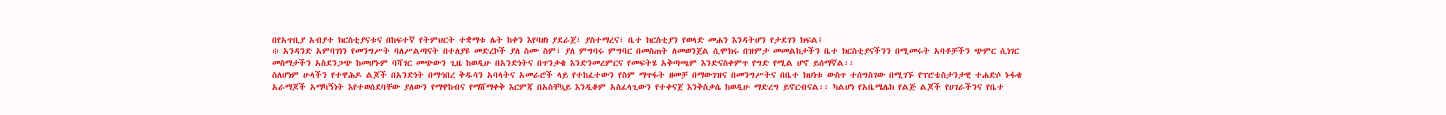በየአጥቢያ አብያተ ክርስቲያናቱና በከፍተኛ የትምህርት ተቋማቱ ሌት ከቀን እየባዘነ ያደራጀ፣ ያስተማረና፣ ቤተ ክርስቲያን የወላድ መሐን እንዳትሆን የታደገን ክፍል፤
፨ አንዳንድ አምባገነን የመንግሥት ባለሥልጣናት በተለያዩ መድረኮች ያለ ስሙ ስም፣ ያለ ምግባሩ ምግባር በመስጠት ለመወንጀል ሲሞክሩ በዝምታ መመልከታችን ቤተ ክርስቲያናችንን በሚመሩት አባቶቻችን ጭምር ሲነገር መስማታችን አስደንጋጭ ከመሆኑም ባሻገር መጭውን ጊዜ ከወዲሁ በአንድነትና በጥንቃቄ እንድንመረምርና የመፍትሄ አቅጣጫም እንድናስቀምጥ የግድ የሚል ሆኖ ይሰማኛል፡፡
ስለሆነም ሁላችን የተዋሕዶ ልጆች በአንድነት በማኅበረ ቅዱሳን አባላትና አመራሮች ላይ የተከፈተውን የስም ማጥፋት ዘመቻ በማውገዝና በመንግሥትና በቤተ ክህነቱ ውስጥ ተሰግስገው በሚገኙ የፕሮቴስታንታዊ ተሐድሶ ኑፋቄ አራማጆች አማካኝነት እየተወሰደባቸው ያለውን የማዋከብና የማሸማቀቅ እርምጃ በአስቸኳይ እንዲቆም አስፈላጊውን የተቀናጀ እንቅስቃሴ ከወዲሁ ማድረግ ይኖርብናል፡፡ ካልሆነ የአቤሜሌክ የልጅ ልጆች የሀገራችንና የቤተ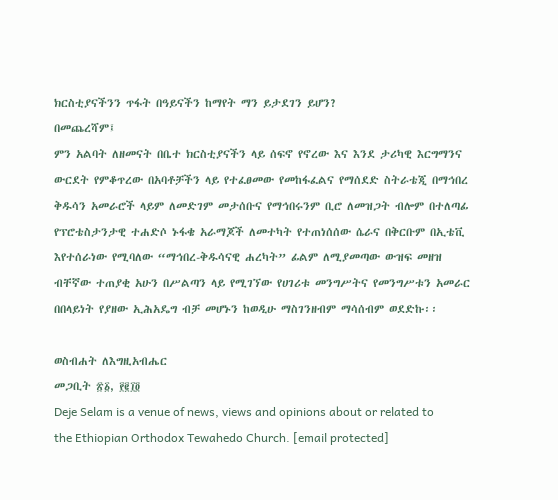ክርስቲያናችንን ጥፋት በዓይናችን ከማየት ማን ይታደገን ይሆን?
በመጨረሻም፤
ምን አልባት ለዘመናት በቤተ ክርስቲያናችን ላይ ሰፍኖ የኖረው እና እንደ ታሪካዊ እርግማንና ውርደት የምቆጥረው በአባቶቻችን ላይ የተፈፀመው የመከፋፈልና የማሰደድ ስትራቴጂ በማኅበረ ቅዱሳን አመራሮች ላይም ለመድገም መታሰቡና የማኅበሩንም ቢሮ ለመዝጋት ብሎም በተለጣፊ የፕሮቴስታንታዊ ተሐድሶ ኑፋቄ አራማጆች ለመተካት የተጠነሰሰው ሴራና በቅርቡም በኢቴቪ እየተሰራነው የሚባለው “ማኅበረ-ቅዱሳናዊ ሐረካት” ፊልም ለሚያመጣው ውዝፍ መዘዝ ብቸኛው ተጠያቂ አሁን በሥልጣን ላይ የሚገኘው የሀገሪቱ መንግሥትና የመንግሥቱን አመራር በበላይነት የያዘው ኢሕአዴግ ብቻ መሆኑን ከወዲሁ ማስገንዘብም ማሳሰብም ወደድኩ፡፡

ወስብሐት ለእግዚአብሔር
መጋቢት ፳፩, ፻፪፲፬
Deje Selam is a venue of news, views and opinions about or related to the Ethiopian Orthodox Tewahedo Church. [email protected]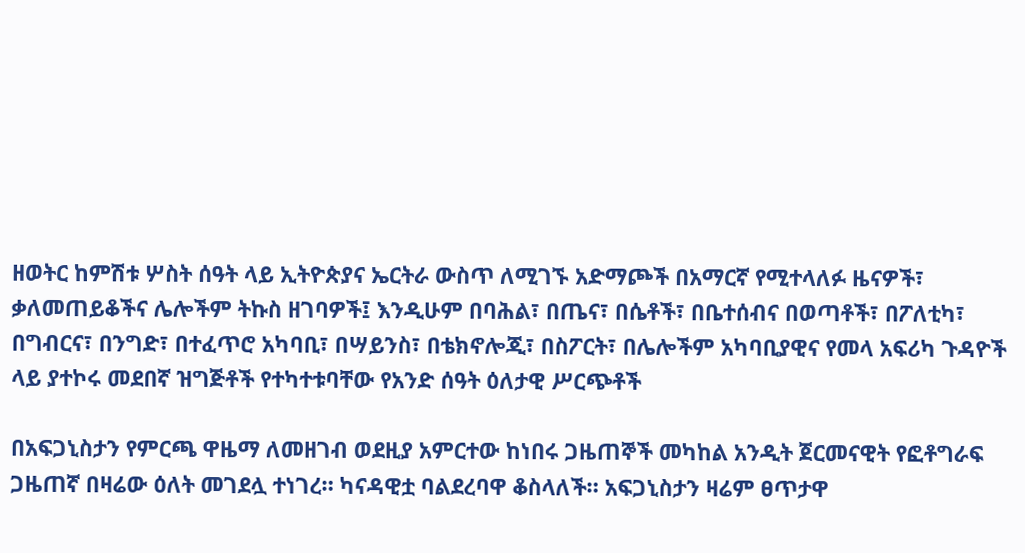ዘወትር ከምሽቱ ሦስት ሰዓት ላይ ኢትዮጵያና ኤርትራ ውስጥ ለሚገኙ አድማጮች በአማርኛ የሚተላለፉ ዜናዎች፣ ቃለመጠይቆችና ሌሎችም ትኩስ ዘገባዎች፤ እንዲሁም በባሕል፣ በጤና፣ በሴቶች፣ በቤተሰብና በወጣቶች፣ በፖለቲካ፣ በግብርና፣ በንግድ፣ በተፈጥሮ አካባቢ፣ በሣይንስ፣ በቴክኖሎጂ፣ በስፖርት፣ በሌሎችም አካባቢያዊና የመላ አፍሪካ ጉዳዮች ላይ ያተኮሩ መደበኛ ዝግጅቶች የተካተቱባቸው የአንድ ሰዓት ዕለታዊ ሥርጭቶች

በአፍጋኒስታን የምርጫ ዋዜማ ለመዘገብ ወደዚያ አምርተው ከነበሩ ጋዜጠኞች መካከል አንዲት ጀርመናዊት የፎቶግራፍ ጋዜጠኛ በዛሬው ዕለት መገደሏ ተነገረ። ካናዳዊቷ ባልደረባዋ ቆስላለች። አፍጋኒስታን ዛሬም ፀጥታዋ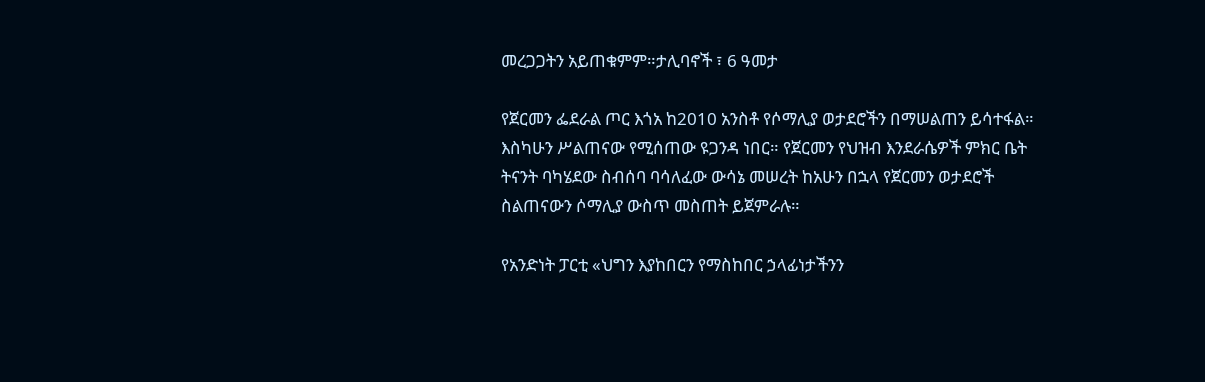መረጋጋትን አይጠቁምም።ታሊባኖች ፣ 6 ዓመታ

የጀርመን ፌደራል ጦር እጎአ ከ2010 አንስቶ የሶማሊያ ወታደሮችን በማሠልጠን ይሳተፋል። እስካሁን ሥልጠናው የሚሰጠው ዩጋንዳ ነበር። የጀርመን የህዝብ እንደራሴዎች ምክር ቤት ትናንት ባካሄደው ስብሰባ ባሳለፈው ውሳኔ መሠረት ከአሁን በኋላ የጀርመን ወታደሮች ስልጠናውን ሶማሊያ ውስጥ መስጠት ይጀምራሉ።

የአንድነት ፓርቲ «ህግን እያከበርን የማስከበር ኃላፊነታችንን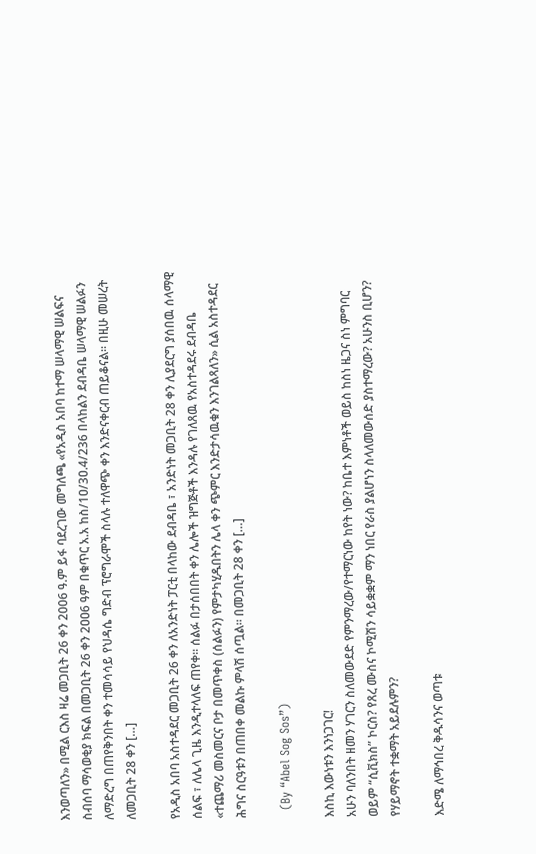እንወጣለን» በሚል ርእስ ዛሬ መጋቢት 26 ቀን 2006 ዓ.ም ይፋ ባደረገው መግለጫ «የአዲስ አበባ ከተማ ሠላማዊ ሠልፍና ስብሰባ ማሳወቂያ ክፍል በመጋቢት 26 ቀን 2ዐዐ6 ዓም በቁጥር አ.አ ከስ/1ዐ/3ዐ.4/236 በላከልን ደብዳቤ ሠላማዊ ሠልፉን ለማድረግ በጠየቅንበት ቀን ተመሳሳይ የህዳሴ ግድብ ፕሮግራሞች ስላሉ ተለዋጭ ቀን እንድናቀርብ ጠይቆናል፡፡ በዚሁ መሠረት ለመጋቢት 28 ቀን […]

የአዲስ አበባ አስተዳደር መጋቢት 26 ቀን ለአንድነት ፓርቲ በላከው ደብዳቤ ፣ አንድነት መጋቢት 28 ቀን ሊያደርግ ያሰበዉ ሰላማዊ ሰልፍ ፣ ለሌላ ጊዜ እንዲተላለፍ ጠየቀ። ሰልፉ በታሰበበት ቀን ሌሎች ዝግጅቶች እንዳሉ የገለጸዉ የአስተዳደሩ ደብዳቤ «ተጨማሪ መስመርና ቦታ በመጥቀስ (ሰልፉን) የምታካሂዱበትን ሌላ ቀን ጭምር እንድታሳዉቁን እንገልጻለን» ሲል አስተዳደር ሕግና ስርዓቱን በጠበቀ መልኩ ምላሽ ሰጧል። በመጋቢት 28 ቀን […]

  (By “Abel Sog Sos”)

እስኪ እውነቱን እንነጋገር!
አሁን ባለንበት ዘመን ሃገርን ስለመውደድ የምንማረው/የተማርነው ከየት ነው? ከቤተ እምነቶች ወይስ ከስነ ዜጋና ስነ ምግባር ወይም “ሲቪክስ” ኮርስ? የጸረ ሙስና ኮሚሽን ሳይቋቋም ማን ነበር የራስ ያልሆነን ስላለመውሰድ ያስተማረው? አሁንስ ቢሆን? የሃይማኖት ተቋማት አይደሉምን?

እድሜ ለማኅበረ ቅዱሳንና ወጣቱ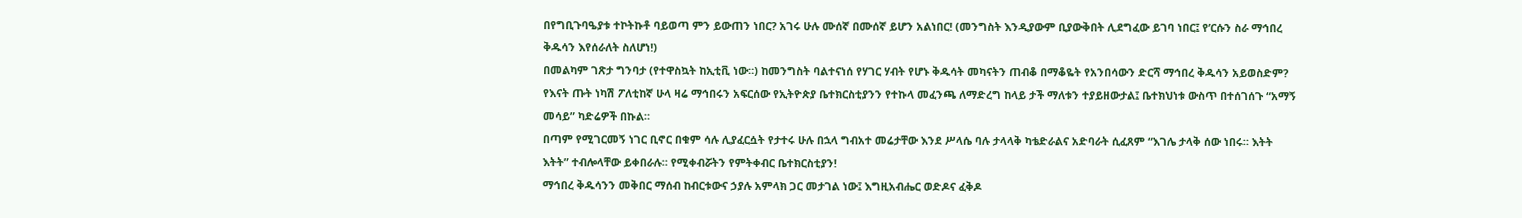በየግቢጉባዔያቱ ተኮትኩቶ ባይወጣ ምን ይውጠን ነበር? አገሩ ሁሉ ሙሰኛ በሙሰኛ ይሆን አልነበር! (መንግስት እንዲያውም ቢያውቅበት ሊደግፈው ይገባ ነበር፤ የ’ርሱን ስራ ማኅበረ ቅዱሳን እየሰራለት ስለሆነ!)
በመልካም ገጽታ ግንባታ (የተዋስኳት ከኢቲቪ ነው።) ከመንግስት ባልተናነሰ የሃገር ሃብት የሆኑ ቅዱሳት መካናትን ጠብቆ በማቆዬት የአንበሳውን ድርሻ ማኅበረ ቅዱሳን አይወስድም?
የእናት ጡት ነካሽ ፖለቲከኛ ሁላ ዛሬ ማኅበሩን አፍርሰው የኢትዮጵያ ቤተክርስቲያንን የተኩላ መፈንጫ ለማድረግ ከላይ ታች ማለቱን ተያይዘውታል፤ ቤተክህነቱ ውስጥ በተሰገሰጉ “አማኝ መሳይ” ካድሬዎች በኩል።
በጣም የሚገርመኝ ነገር ቢኖር በቁም ሳሉ ሊያፈርሷት የታተሩ ሁሉ በኋላ ግብአተ መሬታቸው እንደ ሥላሴ ባሉ ታላላቅ ካቴድራልና አድባራት ሲፈጸም “እገሌ ታላቅ ሰው ነበሩ። እትት እትት” ተብሎላቸው ይቀበራሉ። የሚቀብሯትን የምትቀብር ቤተክርስቲያን!
ማኅበረ ቅዱሳንን መቅበር ማሰብ ከብርቱውና ኃያሉ አምላክ ጋር መታገል ነው፤ እግዚአብሔር ወድዶና ፈቅዶ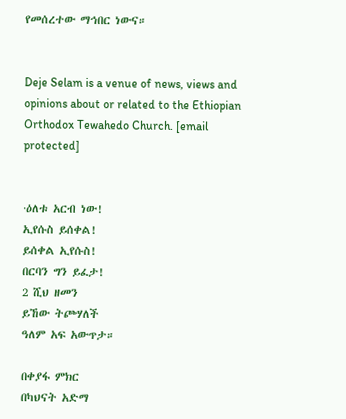የመሰረተው ማኅበር ነውና።


Deje Selam is a venue of news, views and opinions about or related to the Ethiopian Orthodox Tewahedo Church. [email protected]


·ዕለቱ አርብ ነው!
ኢየሱስ ይሰቀል!
ይሰቀል ኢየሱስ!
በርባን ግን ይፈታ!
2 ሺህ ዘመን
ይኸው ትጮሃለች
ዓለም አፍ አውጥታ።

በቀያፋ ምክር
በካህናት አድማ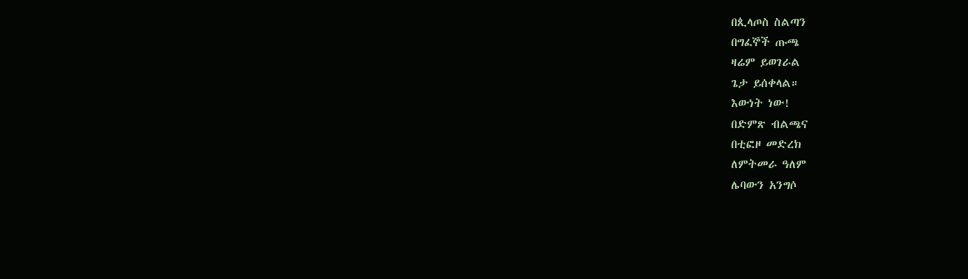በጲላጦስ ስልጣን
በግፈኞች ጡጫ
ዛሬም ይወገራል
ጌታ ይሰቀላል።
እውነት ነው!
በድምጽ ብልጫና
በቲፎዞ መድረክ
ለምትመራ ዓለም
ሌባውን አንግሶ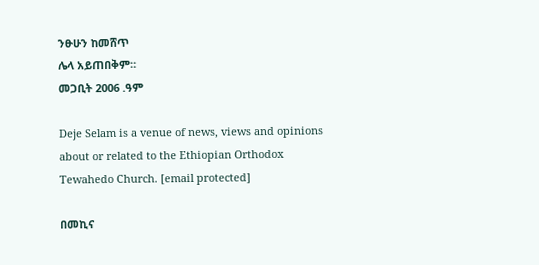ንፁሁን ከመሸጥ
ሌላ አይጠበቅም።
መጋቢት 2006 .ዓም

Deje Selam is a venue of news, views and opinions about or related to the Ethiopian Orthodox Tewahedo Church. [email protected]

በመኪና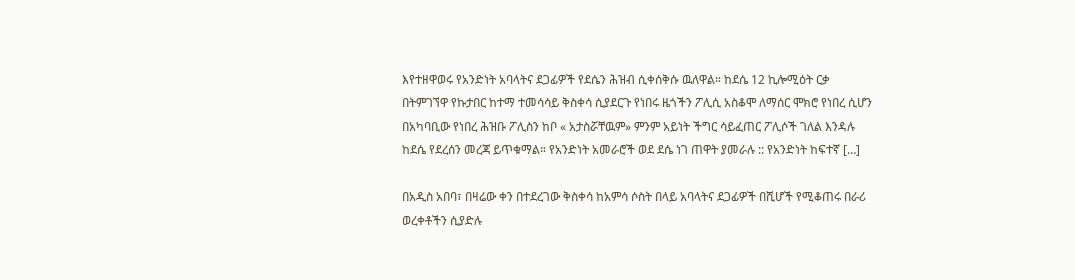እየተዘዋወሩ የአንድነት አባላትና ደጋፊዎች የደሴን ሕዝብ ሲቀሰቅሱ ዉለዋል። ከደሴ 12 ኪሎሚዕት ርቃ በትምገኘዋ የኩታበር ከተማ ተመሳሳይ ቅስቀሳ ሲያደርጉ የነበሩ ዜጎችን ፖሊሲ አስቆሞ ለማሰር ሞክሮ የነበረ ሲሆን በአካባቢው የነበረ ሕዝቡ ፖሊስን ከቦ « አታስሯቸዉም» ምንም አይነት ችግር ሳይፈጠር ፖሊሶች ገለል እንዳሉ ከደሴ የደረሰን መረጃ ይጥቁማል። የአንድነት አመራሮች ወደ ደሴ ነገ ጠዋት ያመራሉ :: የአንድነት ከፍተኛ […]

በአዲስ አበባ፣ በዛሬው ቀን በተደረገው ቅስቀሳ ከአምሳ ሶስት በላይ አባላትና ደጋፊዎች በሺሆች የሚቆጠሩ በራሪ ወረቀቶችን ሲያድሉ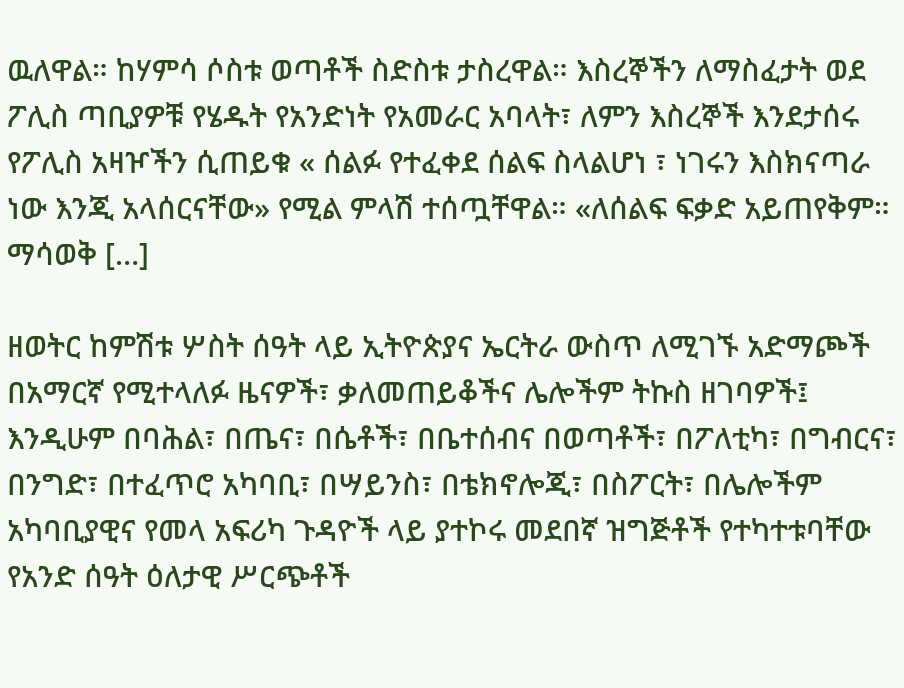ዉለዋል። ከሃምሳ ሶስቱ ወጣቶች ስድስቱ ታስረዋል። እስረኞችን ለማስፈታት ወደ ፖሊስ ጣቢያዎቹ የሄዱት የአንድነት የአመራር አባላት፣ ለምን እስረኞች እንደታሰሩ የፖሊስ አዛዦችን ሲጠይቁ « ሰልፉ የተፈቀደ ሰልፍ ስላልሆነ ፣ ነገሩን እስክናጣራ ነው እንጂ አላሰርናቸው» የሚል ምላሽ ተሰጧቸዋል። «ለሰልፍ ፍቃድ አይጠየቅም። ማሳወቅ […]

ዘወትር ከምሽቱ ሦስት ሰዓት ላይ ኢትዮጵያና ኤርትራ ውስጥ ለሚገኙ አድማጮች በአማርኛ የሚተላለፉ ዜናዎች፣ ቃለመጠይቆችና ሌሎችም ትኩስ ዘገባዎች፤ እንዲሁም በባሕል፣ በጤና፣ በሴቶች፣ በቤተሰብና በወጣቶች፣ በፖለቲካ፣ በግብርና፣ በንግድ፣ በተፈጥሮ አካባቢ፣ በሣይንስ፣ በቴክኖሎጂ፣ በስፖርት፣ በሌሎችም አካባቢያዊና የመላ አፍሪካ ጉዳዮች ላይ ያተኮሩ መደበኛ ዝግጅቶች የተካተቱባቸው የአንድ ሰዓት ዕለታዊ ሥርጭቶች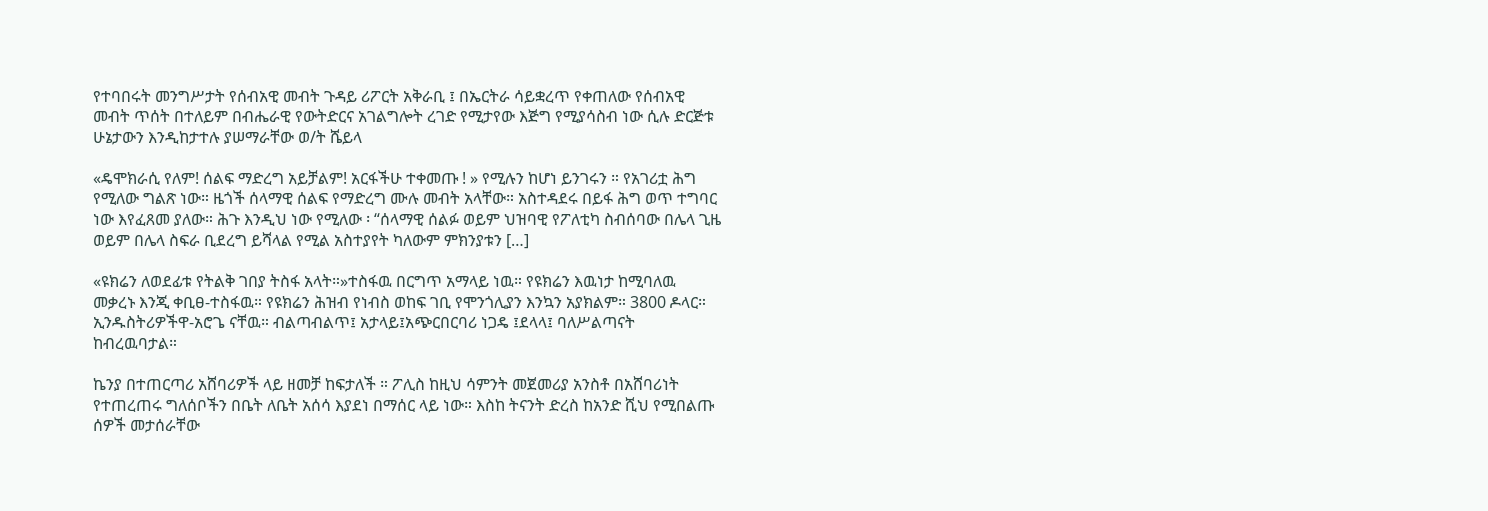የተባበሩት መንግሥታት የሰብአዊ መብት ጉዳይ ሪፖርት አቅራቢ ፤ በኤርትራ ሳይቋረጥ የቀጠለው የሰብአዊ መብት ጥሰት በተለይም በብሔራዊ የውትድርና አገልግሎት ረገድ የሚታየው እጅግ የሚያሳስብ ነው ሲሉ ድርጅቱ ሁኔታውን እንዲከታተሉ ያሠማራቸው ወ/ት ሼይላ

«ዴሞክራሲ የለም! ሰልፍ ማድረግ አይቻልም! አርፋችሁ ተቀመጡ ! » የሚሉን ከሆነ ይንገሩን ። የአገሪቷ ሕግ የሚለው ግልጽ ነው። ዜጎች ሰላማዊ ሰልፍ የማድረግ ሙሉ መብት አላቸው። አስተዳደሩ በይፋ ሕግ ወጥ ተግባር ነው እየፈጸመ ያለው። ሕጉ እንዲህ ነው የሚለው ፡ “ሰላማዊ ሰልፉ ወይም ህዝባዊ የፖለቲካ ስብሰባው በሌላ ጊዜ ወይም በሌላ ስፍራ ቢደረግ ይሻላል የሚል አስተያየት ካለውም ምክንያቱን […]

«ዩክሬን ለወደፊቱ የትልቅ ገበያ ትስፋ አላት።»ተስፋዉ በርግጥ አማላይ ነዉ። የዩክሬን እዉነታ ከሚባለዉ መቃረኑ እንጂ ቀቢፀ-ተስፋዉ። የዩክሬን ሕዝብ የነብስ ወከፍ ገቢ የሞንጎሊያን እንኳን አያክልም። 3800 ዶላር። ኢንዱስትሪዎችዋ-አሮጌ ናቸዉ። ብልጣብልጥ፤ አታላይ፤አጭርበርባሪ ነጋዴ ፤ደላላ፤ ባለሥልጣናት ከብረዉባታል።

ኬንያ በተጠርጣሪ አሸባሪዎች ላይ ዘመቻ ከፍታለች ። ፖሊስ ከዚህ ሳምንት መጀመሪያ አንስቶ በአሸባሪነት የተጠረጠሩ ግለሰቦችን በቤት ለቤት አሰሳ እያደነ በማሰር ላይ ነው። እስከ ትናንት ድረስ ከአንድ ሺህ የሚበልጡ ሰዎች መታሰራቸው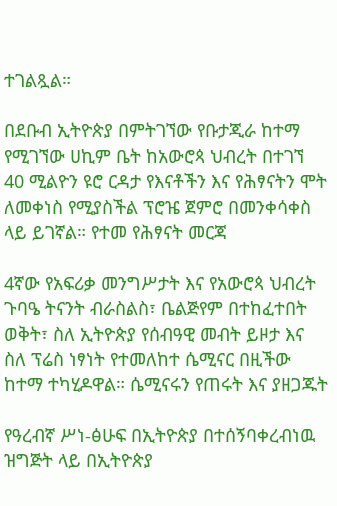ተገልጿል።

በደቡብ ኢትዮጵያ በምትገኘው የቡታጂራ ከተማ የሚገኘው ሀኪም ቤት ከአውሮጳ ህብረት በተገኘ 40 ሚልዮን ዩሮ ርዳታ የእናቶችን እና የሕፃናትን ሞት ለመቀነስ የሚያስችል ፕሮዤ ጀምሮ በመንቀሳቀስ ላይ ይገኛል። የተመ የሕፃናት መርጃ

4ኛው የአፍሪቃ መንግሥታት እና የአውሮጳ ህብረት ጉባዔ ትናንት ብራስልስ፣ ቤልጅየም በተከፈተበት ወቅት፣ ስለ ኢትዮጵያ የሰብዓዊ መብት ይዞታ እና ስለ ፕሬስ ነፃነት የተመለከተ ሴሚናር በዚችው ከተማ ተካሂዶዋል። ሴሚናሩን የጠሩት እና ያዘጋጁት

የዓረብኛ ሥነ-ፅሁፍ በኢትዮጵያ በተሰኝባቀረብነዉ ዝግጅት ላይ በኢትዮጵያ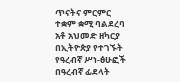ጥናትና ምርምር ተቋም ቋሚ ባልደረባ አቶ አህመድ ዘካርያ በኢትዮጵያ የተገኙት የዓረብኛ ሥነ-ፅሁፎች በዓረብኛ ፊደላት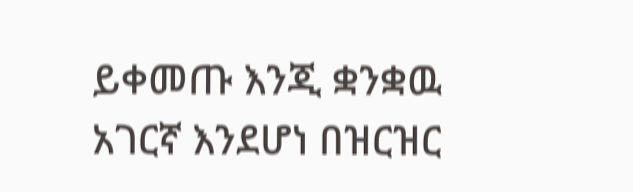ይቀመጡ እንጂ ቋንቋዉ አገርኛ እንደሆነ በዝርዝር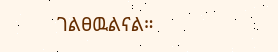ገልፀዉልናል።